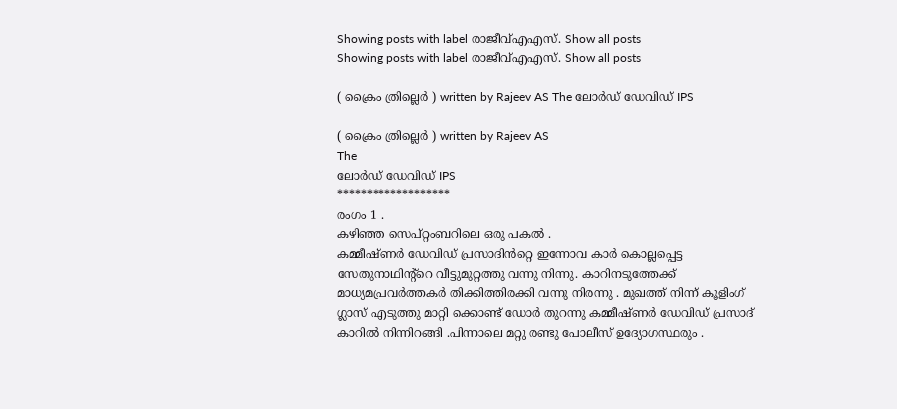Showing posts with label രാജീവ്എഎസ്. Show all posts
Showing posts with label രാജീവ്എഎസ്. Show all posts

( ക്രൈം ത്രില്ലെർ ) written by Rajeev AS The ലോർഡ് ഡേവിഡ് IPS

( ക്രൈം ത്രില്ലെർ ) written by Rajeev AS
The
ലോർഡ് ഡേവിഡ് IPS
*******************
രംഗം 1 .
കഴിഞ്ഞ സെപ്റ്റംബറിലെ ഒരു പകൽ .
കമ്മീഷ്ണർ ഡേവിഡ് പ്രസാദിൻറ്റെ ഇന്നോവ കാർ കൊല്ലപ്പെട്ട സേതുനാഥിന്റ്റെ വീട്ടുമുറ്റത്തു വന്നു നിന്നു. കാറിനടുത്തേക്ക് മാധ്യമപ്രവർത്തകർ തിക്കിത്തിരക്കി വന്നു നിരന്നു . മുഖത്ത് നിന്ന് കൂളിംഗ് ഗ്ലാസ് എടുത്തു മാറ്റി ക്കൊണ്ട് ഡോർ തുറന്നു കമ്മീഷ്ണർ ഡേവിഡ് പ്രസാദ് കാറിൽ നിന്നിറങ്ങി .പിന്നാലെ മറ്റു രണ്ടു പോലീസ് ഉദ്യോഗസ്ഥരും .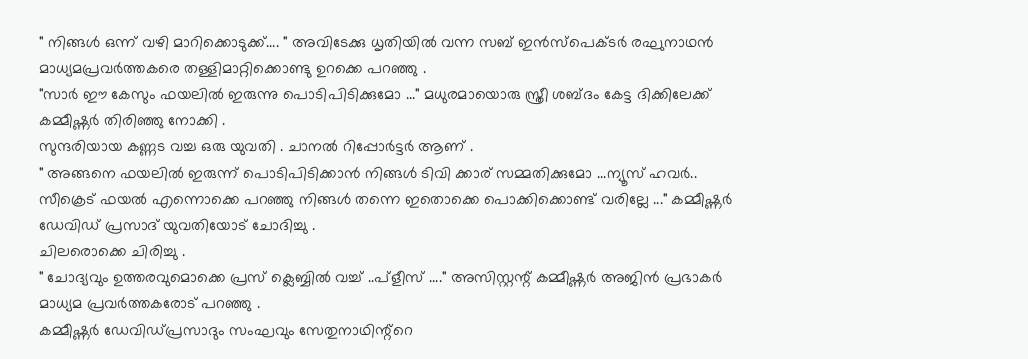" നിങ്ങൾ ഒന്ന് വഴി മാറിക്കൊടുക്ക്.... " അവിടേക്കു ധൃതിയിൽ വന്ന സബ് ഇൻസ്പെക്ടർ രഘുനാഥൻ മാധ്യമപ്രവർത്തകരെ തള്ളിമാറ്റിക്കൊണ്ടു ഉറക്കെ പറഞ്ഞു .
"സാർ ഈ കേസും ഫയലിൽ ഇരുന്നു പൊടിപിടിക്കുമോ ..." മധുരമായൊരു സ്ത്രീ ശബ്ദം കേട്ട ദിക്കിലേക്ക് കമ്മീഷ്ണർ തിരിഞ്ഞു നോക്കി .
സുന്ദരിയായ കണ്ണട വച്ച ഒരു യുവതി . ചാനൽ റിപ്പോർട്ടർ ആണ് .
" അങ്ങനെ ഫയലിൽ ഇരുന്ന് പൊടിപിടിക്കാൻ നിങ്ങൾ ടിവി ക്കാര് സമ്മതിക്കുമോ ...ന്യൂസ് ഹവർ.. സീക്രെട് ഫയൽ എന്നൊക്കെ പറഞ്ഞു നിങ്ങൾ തന്നെ ഇതൊക്കെ പൊക്കിക്കൊണ്ട് വരില്ലേ ..." കമ്മീഷ്ണർ ഡേവിഡ് പ്രസാദ് യുവതിയോട് ചോദിച്ചു .
ചിലരൊക്കെ ചിരിച്ചു .
" ചോദ്യവും ഉത്തരവുമൊക്കെ പ്രസ് ക്ലെബ്ബിൽ വച്ച് ..പ്ളീസ് ...." അസിസ്റ്റന്റ് കമ്മീഷ്ണർ അജിൻ പ്രഭാകർ മാധ്യമ പ്രവർത്തകരോട് പറഞ്ഞു .
കമ്മീഷ്ണർ ഡേവിഡ്‌പ്രസാദും സംഘവും സേതുനാഥിന്റ്റെ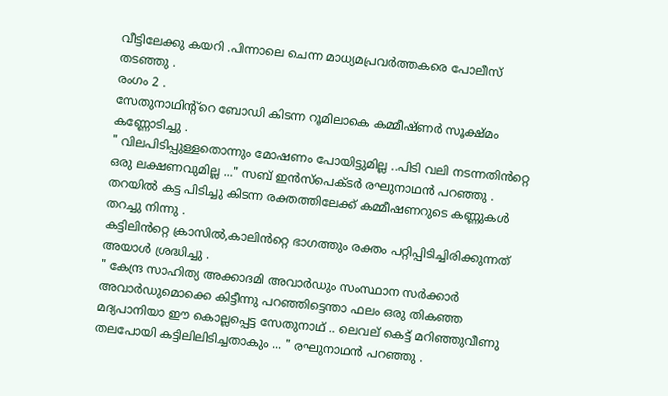വീട്ടിലേക്കു കയറി .പിന്നാലെ ചെന്ന മാധ്യമപ്രവർത്തകരെ പോലീസ് തടഞ്ഞു .
രംഗം 2 .
സേതുനാഥിന്റ്റെ ബോഡി കിടന്ന റൂമിലാകെ കമ്മീഷ്ണർ സൂക്ഷ്മം കണ്ണോടിച്ചു .
" വിലപിടിപ്പുള്ളതൊന്നും മോഷണം പോയിട്ടുമില്ല ..പിടി വലി നടന്നതിൻറ്റെ ഒരു ലക്ഷണവുമില്ല ..." സബ് ഇൻസ്പെക്ടർ രഘുനാഥൻ പറഞ്ഞു .
തറയിൽ കട്ട പിടിച്ചു കിടന്ന രക്തത്തിലേക്ക് കമ്മീഷണറുടെ കണ്ണുകൾ തറച്ചു നിന്നു .
കട്ടിലിൻറ്റെ ക്രാസിൽ,കാലിൻറ്റെ ഭാഗത്തും രക്തം പറ്റിപ്പിടിച്ചിരിക്കുന്നത് അയാൾ ശ്രദ്ധിച്ചു .
" കേന്ദ്ര സാഹിത്യ അക്കാദമി അവാർഡും സംസ്ഥാന സർക്കാർ അവാർഡുമൊക്കെ കിട്ടീന്നു പറഞ്ഞിട്ടെന്താ ഫലം ഒരു തികഞ്ഞ മദ്യപാനിയാ ഈ കൊല്ലപ്പെട്ട സേതുനാഥ് .. ലെവല് കെട്ട് മറിഞ്ഞുവീണു തലപോയി കട്ടിലിലിടിച്ചതാകും ... " രഘുനാഥൻ പറഞ്ഞു .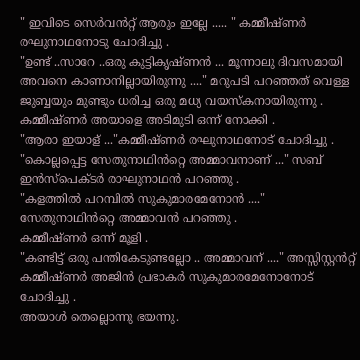" ഇവിടെ സെർവൻറ്റ് ആരും ഇല്ലേ ..... " കമ്മീഷ്ണർ രഘുനാഥനോടു ചോദിച്ചു .
"ഉണ്ട് ..സാറേ ..ഒരു കുട്ടികൃഷ്ണൻ ... മൂന്നാലു ദിവസമായി അവനെ കാണാനില്ലായിരുന്നു ...." മറുപടി പറഞ്ഞത് വെള്ള ജുബ്ബയും മുണ്ടും ധരിച്ച ഒരു മധ്യ വയസ്കനായിരുന്നു .
കമ്മീഷ്ണർ അയാളെ അടിമുടി ഒന്ന് നോക്കി .
"ആരാ ഇയാള് ..."കമ്മീഷ്ണർ രഘുനാഥനോട് ചോദിച്ചു .
"കൊല്ലപ്പെട്ട സേതുനാഥിൻറ്റെ അമ്മാവനാണ് ..." സബ് ഇൻസ്‌പെക്ടർ രാഘുനാഥൻ പറഞ്ഞു .
"കളത്തിൽ പറമ്പിൽ സുകുമാരമേനോൻ ...." സേതുനാഥിൻറ്റെ അമ്മാവൻ പറഞ്ഞു .
കമ്മീഷ്ണർ ഒന്ന് മൂളി .
"കണ്ടിട്ട് ഒരു പന്തികേടുണ്ടല്ലോ .. അമ്മാവന് ...." അസ്സിസ്റ്റൻറ്റ് കമ്മീഷ്ണർ അജിൻ പ്രഭാകർ സുകുമാരമേനോനോട് ചോദിച്ചു .
അയാൾ തെല്ലൊന്നു ഭയന്നു.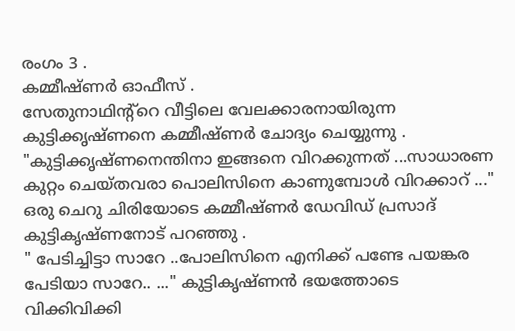രംഗം 3 .
കമ്മീഷ്ണർ ഓഫീസ് .
സേതുനാഥിന്റ്റെ വീട്ടിലെ വേലക്കാരനായിരുന്ന കുട്ടിക്കൃഷ്ണനെ കമ്മീഷ്ണർ ചോദ്യം ചെയ്യുന്നു .
"കുട്ടിക്കൃഷ്ണനെന്തിനാ ഇങ്ങനെ വിറക്കുന്നത് ...സാധാരണ കുറ്റം ചെയ്തവരാ പൊലിസിനെ കാണുമ്പോൾ വിറക്കാറ് ..." ഒരു ചെറു ചിരിയോടെ കമ്മീഷ്ണർ ഡേവിഡ് പ്രസാദ് കുട്ടികൃഷ്ണനോട് പറഞ്ഞു .
" പേടിച്ചിട്ടാ സാറേ ..പോലിസിനെ എനിക്ക് പണ്ടേ പയങ്കര പേടിയാ സാറേ.. ..." കുട്ടികൃഷ്ണൻ ഭയത്തോടെ വിക്കിവിക്കി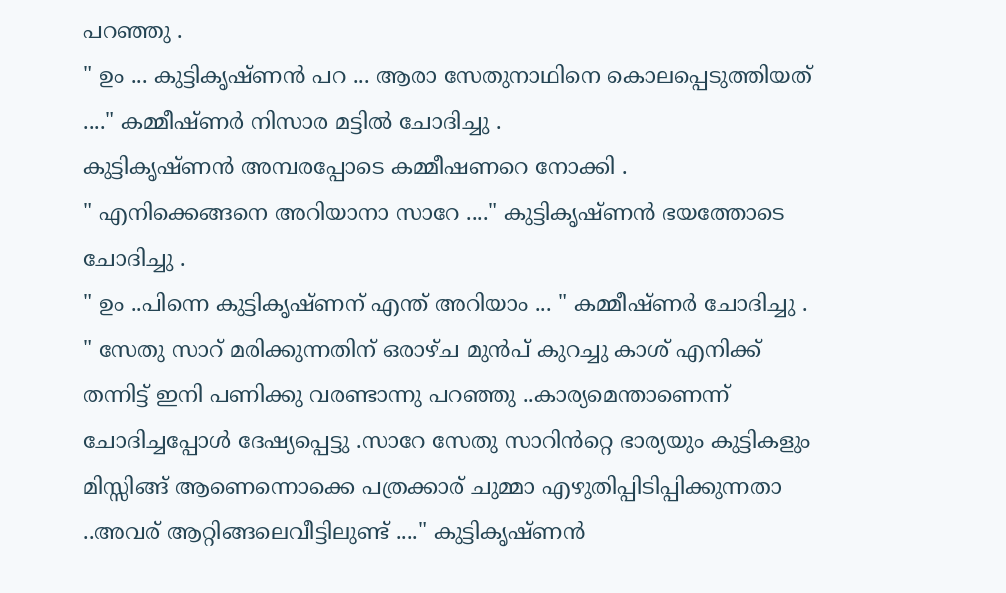പറഞ്ഞു .
" ഉം ... കുട്ടികൃഷ്ണൻ പറ ... ആരാ സേതുനാഥിനെ കൊലപ്പെടുത്തിയത് ...." കമ്മീഷ്ണർ നിസാര മട്ടിൽ ചോദിച്ചു .
കുട്ടികൃഷ്ണൻ അമ്പരപ്പോടെ കമ്മീഷണറെ നോക്കി .
" എനിക്കെങ്ങനെ അറിയാനാ സാറേ ...." കുട്ടികൃഷ്ണൻ ഭയത്തോടെ ചോദിച്ചു .
" ഉം ..പിന്നെ കുട്ടികൃഷ്ണന് എന്ത് അറിയാം ... " കമ്മീഷ്ണർ ചോദിച്ചു .
" സേതു സാറ് മരിക്കുന്നതിന് ഒരാഴ്ച മുൻപ് കുറച്ചു കാശ് എനിക്ക് തന്നിട്ട് ഇനി പണിക്കു വരണ്ടാന്നു പറഞ്ഞു ..കാര്യമെന്താണെന്ന് ചോദിച്ചപ്പോൾ ദേഷ്യപ്പെട്ടു .സാറേ സേതു സാറിൻറ്റെ ഭാര്യയും കുട്ടികളും മിസ്സിങ്ങ് ആണെന്നൊക്കെ പത്രക്കാര് ചുമ്മാ എഴുതിപ്പിടിപ്പിക്കുന്നതാ ..അവര് ആറ്റിങ്ങലെവീട്ടിലുണ്ട് ...." കുട്ടികൃഷ്ണൻ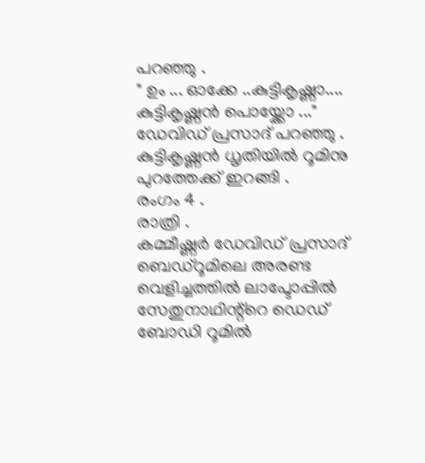പറഞ്ഞു .
" ഉം ... ഓക്കേ ..കുട്ടികൃഷ്ണാ.... കുട്ടികൃഷ്ണൻ പൊയ്ക്കോ ..." ഡേവിഡ് പ്രസാദ് പറഞ്ഞു .
കുട്ടികൃഷ്ണൻ ധൃതിയിൽ റൂമിനു പുറത്തേക്ക് ഇറങ്ങി .
രംഗം 4 .
രാത്രി .
കമ്മീഷ്ണർ ഡേവിഡ് പ്രസാദ് ബെഡ്റൂമിലെ അരണ്ട വെളിച്ചത്തിൽ ലാപ്ടോപ്പിൽ സേതുനാഥിന്റ്റെ ഡെഡ് ബോഡി റൂമിൽ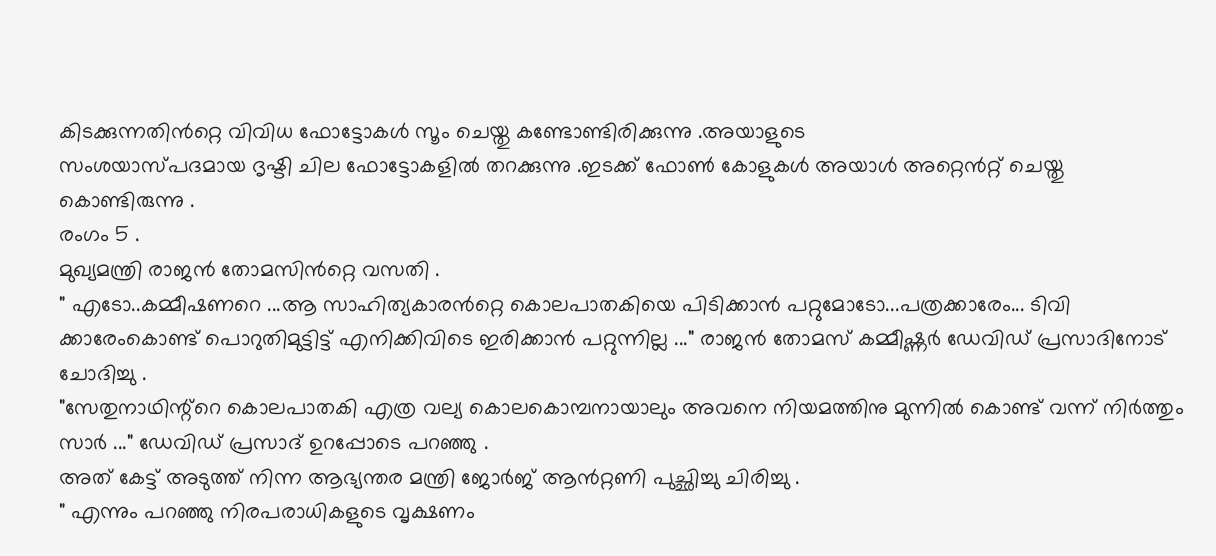കിടക്കുന്നതിൻറ്റെ വിവിധ ഫോട്ടോകൾ സൂം ചെയ്തു കണ്ടോണ്ടിരിക്കുന്നു .അയാളുടെ
സംശയാസ്പദമായ ദൃഷ്ടി ചില ഫോട്ടോകളിൽ തറക്കുന്നു .ഇടക്ക് ഫോൺ കോളുകൾ അയാൾ അറ്റെൻറ്റ് ചെയ്തു കൊണ്ടിരുന്നു .
രംഗം 5 .
മുഖ്യമന്ത്രി രാജൻ തോമസിൻറ്റെ വസതി .
" എടോ..കമ്മീഷണറെ ...ആ സാഹിത്യകാരൻറ്റെ കൊലപാതകിയെ പിടിക്കാൻ പറ്റുമോടോ...പത്രക്കാരേം... ടിവി ക്കാരേംകൊണ്ട് പൊറുതിമുട്ടിട്ട് എനിക്കിവിടെ ഇരിക്കാൻ പറ്റുന്നില്ല ..." രാജൻ തോമസ് കമ്മീഷ്ണർ ഡേവിഡ് പ്രസാദിനോട് ചോദിച്ചു .
"സേതുനാഥിന്റ്റെ കൊലപാതകി എത്ര വല്യ കൊലകൊമ്പനായാലും അവനെ നിയമത്തിനു മുന്നിൽ കൊണ്ട് വന്ന് നിർത്തും സാർ ..." ഡേവിഡ് പ്രസാദ് ഉറപ്പോടെ പറഞ്ഞു .
അത് കേട്ട് അടുത്ത് നിന്ന ആഭ്യന്തര മന്ത്രി ജോർജ് ആൻറ്റണി പുച്ഛിച്ചു ചിരിച്ചു .
" എന്നും പറഞ്ഞു നിരപരാധികളുടെ വൃക്ഷണം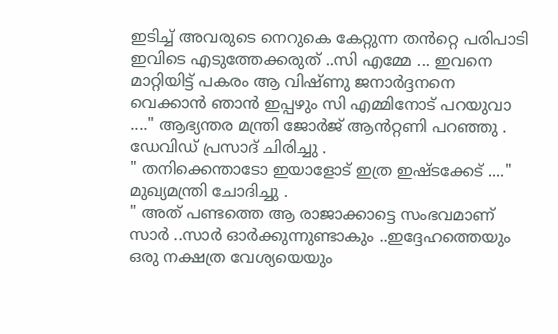ഇടിച്ച് അവരുടെ നെറുകെ കേറ്റുന്ന തൻറ്റെ പരിപാടി ഇവിടെ എടുത്തേക്കരുത് ..സി എമ്മേ ... ഇവനെ മാറ്റിയിട്ട് പകരം ആ വിഷ്ണു ജനാർദ്ദനനെ വെക്കാൻ ഞാൻ ഇപ്പഴും സി എമ്മിനോട് പറയുവാ ...." ആഭ്യന്തര മന്ത്രി ജോർജ് ആൻറ്റണി പറഞ്ഞു .
ഡേവിഡ് പ്രസാദ് ചിരിച്ചു .
" തനിക്കെന്താടോ ഇയാളോട് ഇത്ര ഇഷ്ടക്കേട് ...." മുഖ്യമന്ത്രി ചോദിച്ചു .
" അത് പണ്ടത്തെ ആ രാജാക്കാട്ടെ സംഭവമാണ് സാർ ..സാർ ഓർക്കുന്നുണ്ടാകും ..ഇദ്ദേഹത്തെയും ഒരു നക്ഷത്ര വേശ്യയെയും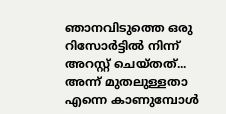ഞാനവിടുത്തെ ഒരു റിസോർട്ടിൽ നിന്ന് അറസ്റ്റ് ചെയ്തത്... അന്ന് മുതലുള്ളതാ എന്നെ കാണുമ്പോൾ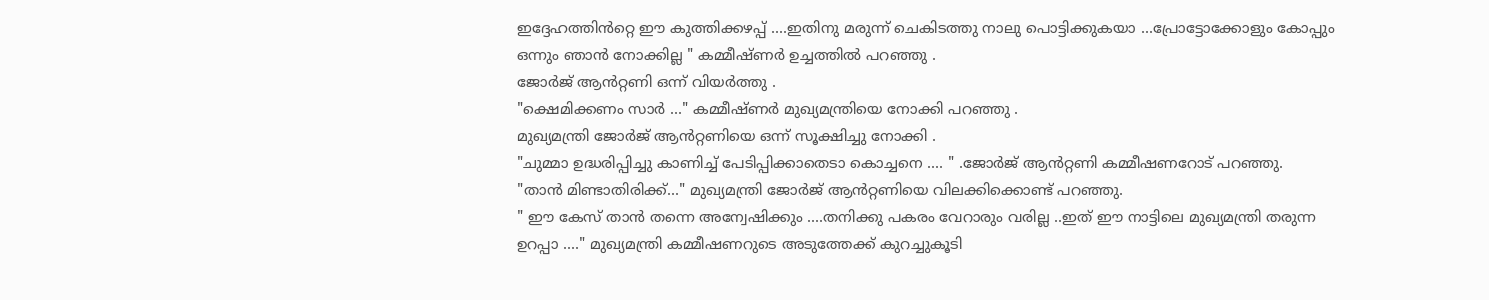ഇദ്ദേഹത്തിൻറ്റെ ഈ കുത്തിക്കഴപ്പ് ....ഇതിനു മരുന്ന് ചെകിടത്തു നാലു പൊട്ടിക്കുകയാ ...പ്രോട്ടോക്കോളും കോപ്പും ഒന്നും ഞാൻ നോക്കില്ല " കമ്മീഷ്ണർ ഉച്ചത്തിൽ പറഞ്ഞു .
ജോർജ് ആൻറ്റണി ഒന്ന് വിയർത്തു .
"ക്ഷെമിക്കണം സാർ ..." കമ്മീഷ്ണർ മുഖ്യമന്ത്രിയെ നോക്കി പറഞ്ഞു .
മുഖ്യമന്ത്രി ജോർജ് ആൻറ്റണിയെ ഒന്ന് സൂക്ഷിച്ചു നോക്കി .
"ചുമ്മാ ഉദ്ധരിപ്പിച്ചു കാണിച്ച് പേടിപ്പിക്കാതെടാ കൊച്ചനെ .... " .ജോർജ് ആൻറ്റണി കമ്മീഷണറോട്‌ പറഞ്ഞു.
"താൻ മിണ്ടാതിരിക്ക്..." മുഖ്യമന്ത്രി ജോർജ് ആൻറ്റണിയെ വിലക്കിക്കൊണ്ട് പറഞ്ഞു.
" ഈ കേസ് താൻ തന്നെ അന്വേഷിക്കും ....തനിക്കു പകരം വേറാരും വരില്ല ..ഇത് ഈ നാട്ടിലെ മുഖ്യമന്ത്രി തരുന്ന ഉറപ്പാ ...." മുഖ്യമന്ത്രി കമ്മീഷണറുടെ അടുത്തേക്ക് കുറച്ചുകൂടി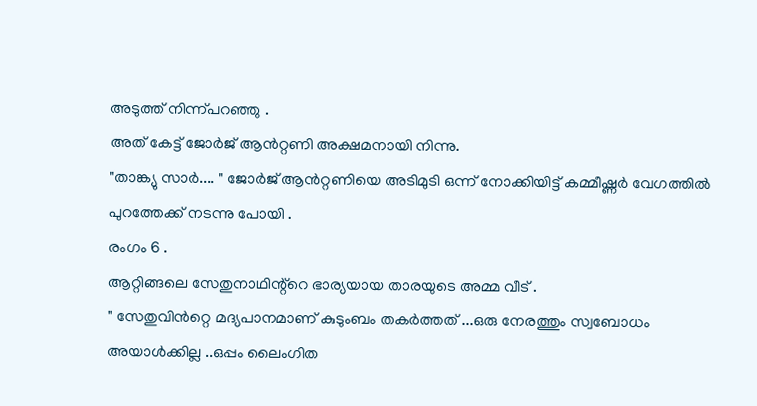അടുത്ത് നിന്ന്പറഞ്ഞു .
അത് കേട്ട് ജോർജ് ആൻറ്റണി അക്ഷമനായി നിന്നു.
"താങ്ക്യു സാർ.... " ജോർജ് ആൻറ്റണിയെ അടിമുടി ഒന്ന് നോക്കിയിട്ട് കമ്മീഷ്ണർ വേഗത്തിൽ പുറത്തേക്ക് നടന്നു പോയി .
രംഗം 6 .
ആറ്റിങ്ങലെ സേതുനാഥിന്റ്റെ ഭാര്യയായ താരയുടെ അമ്മ വീട് .
" സേതുവിൻറ്റെ മദ്യപാനമാണ് കുടുംബം തകർത്തത് ...ഒരു നേരത്തും സ്വബോധം അയാൾക്കില്ല ..ഒപ്പം ലൈംഗിത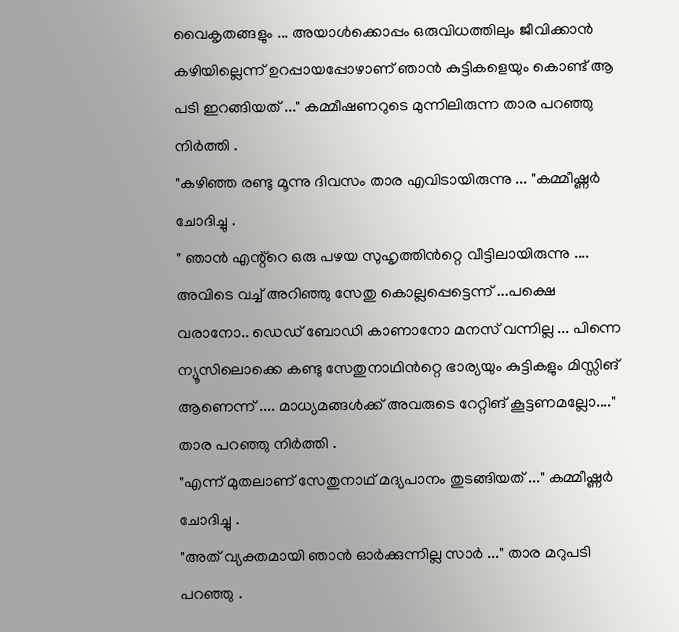വൈകൃതങ്ങളും ... അയാൾക്കൊപ്പം ഒരുവിധത്തിലും ജീവിക്കാൻ കഴിയില്ലെന്ന് ഉറപ്പായപ്പോഴാണ് ഞാൻ കുട്ടികളെയും കൊണ്ട് ആ പടി ഇറങ്ങിയത് ..." കമ്മീഷണറുടെ മുന്നിലിരുന്ന താര പറഞ്ഞു നിർത്തി .
"കഴിഞ്ഞ രണ്ടു മൂന്നു ദിവസം താര എവിടായിരുന്നു ... "കമ്മീഷ്ണർ ചോദിച്ചു .
" ഞാൻ എന്റ്റെ ഒരു പഴയ സുഹൃത്തിൻറ്റെ വീട്ടിലായിരുന്നു .... അവിടെ വച്ച് അറിഞ്ഞു സേതു കൊല്ലപ്പെട്ടെന്ന് ...പക്ഷെ വരാനോ.. ഡെഡ് ബോഡി കാണാനോ മനസ് വന്നില്ല ... പിന്നെ ന്യൂസിലൊക്കെ കണ്ടു സേതുനാഥിൻറ്റെ ഭാര്യയും കുട്ടികളും മിസ്സിങ് ആണെന്ന് .... മാധ്യമങ്ങൾക്ക് അവരുടെ റേറ്റിങ് കൂട്ടണമല്ലോ...." താര പറഞ്ഞു നിർത്തി .
"എന്ന് മുതലാണ് സേതുനാഥ് മദ്യപാനം തുടങ്ങിയത് ..." കമ്മീഷ്ണർ ചോദിച്ചു .
"അത് വ്യക്തമായി ഞാൻ ഓർക്കുന്നില്ല സാർ ..." താര മറുപടി പറഞ്ഞു .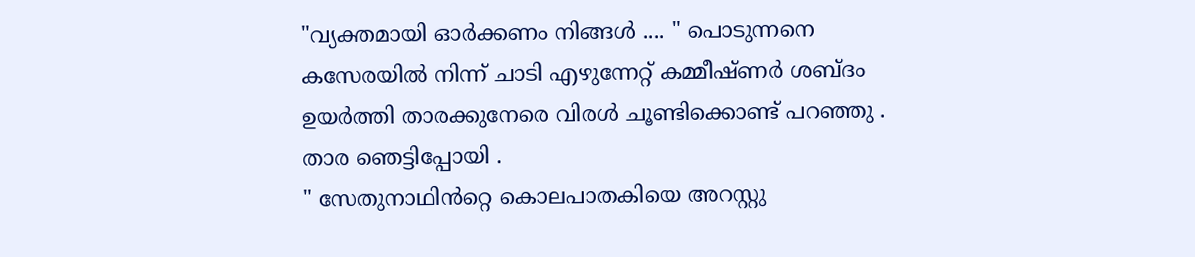"വ്യക്തമായി ഓർക്കണം നിങ്ങൾ .... " പൊടുന്നനെ കസേരയിൽ നിന്ന് ചാടി എഴുന്നേറ്റ് കമ്മീഷ്ണർ ശബ്ദം ഉയർത്തി താരക്കുനേരെ വിരൾ ചൂണ്ടിക്കൊണ്ട് പറഞ്ഞു .
താര ഞെട്ടിപ്പോയി .
" സേതുനാഥിൻറ്റെ കൊലപാതകിയെ അറസ്റ്റു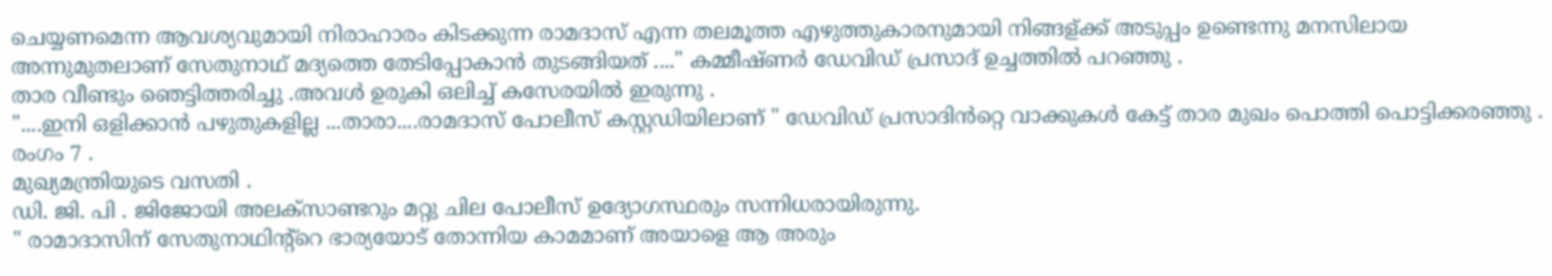ചെയ്യണമെന്ന ആവശ്യവുമായി നിരാഹാരം കിടക്കുന്ന രാമദാസ് എന്ന തലമൂത്ത എഴുത്തുകാരനുമായി നിങ്ങള്ക്ക് അടുപ്പം ഉണ്ടെന്നു മനസിലായ അന്നുമുതലാണ് സേതുനാഥ് മദ്യത്തെ തേടിപ്പോകാൻ തുടങ്ങിയത് ...." കമ്മീഷ്ണർ ഡേവിഡ് പ്രസാദ് ഉച്ചത്തിൽ പറഞ്ഞു .
താര വീണ്ടും ഞെട്ടിത്തരിച്ചു .അവൾ ഉരുകി ഒലിച്ച് കസേരയിൽ ഇരുന്നു .
"....ഇനി ഒളിക്കാൻ പഴുതുകളില്ല ...താരാ....രാമദാസ് പോലീസ് കസ്റ്റഡിയിലാണ് " ഡേവിഡ് പ്രസാദിൻറ്റെ വാക്കുകൾ കേട്ട് താര മുഖം പൊത്തി പൊട്ടിക്കരഞ്ഞു .
രംഗം 7 .
മുഖ്യമന്ത്രിയുടെ വസതി .
ഡി. ജി. പി . ജിജോയി അലക്‌സാണ്ടറും മറ്റു ചില പോലീസ് ഉദ്യോഗസ്ഥരും സന്നിധരായിരുന്നു.
" രാമാദാസിന് സേതുനാഥിന്റ്റെ ഭാര്യയോട് തോന്നിയ കാമമാണ് അയാളെ ആ അരും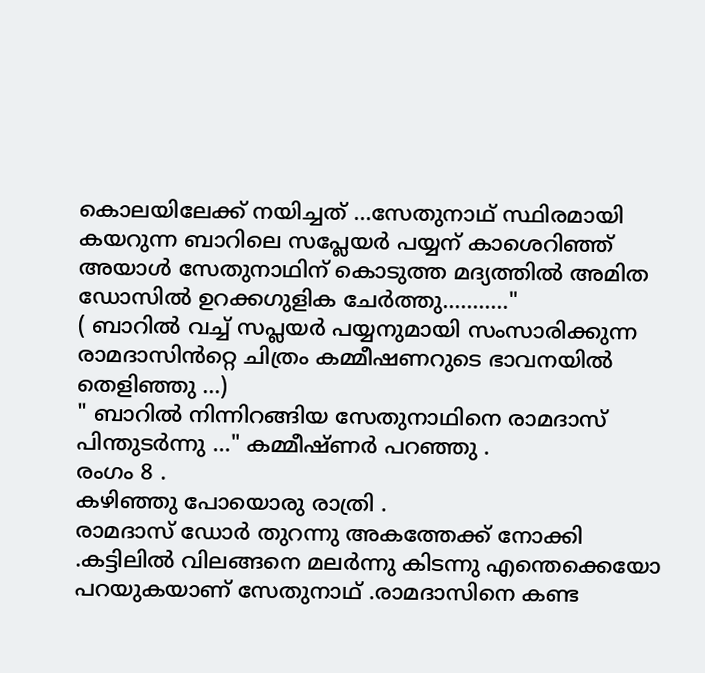കൊലയിലേക്ക് നയിച്ചത് ...സേതുനാഥ്‌ സ്ഥിരമായി കയറുന്ന ബാറിലെ സപ്ലേയർ പയ്യന് കാശെറിഞ്ഞ് അയാൾ സേതുനാഥിന് കൊടുത്ത മദ്യത്തിൽ അമിത ഡോസിൽ ഉറക്കഗുളിക ചേർത്തു..........."
( ബാറിൽ വച്ച് സപ്ലയർ പയ്യനുമായി സംസാരിക്കുന്ന രാമദാസിൻറ്റെ ചിത്രം കമ്മീഷണറുടെ ഭാവനയിൽ തെളിഞ്ഞു ...)
" ബാറിൽ നിന്നിറങ്ങിയ സേതുനാഥിനെ രാമദാസ് പിന്തുടർന്നു ..." കമ്മീഷ്ണർ പറഞ്ഞു .
രംഗം 8 .
കഴിഞ്ഞു പോയൊരു രാത്രി .
രാമദാസ് ഡോർ തുറന്നു അകത്തേക്ക് നോക്കി .കട്ടിലിൽ വിലങ്ങനെ മലർന്നു കിടന്നു എന്തെക്കെയോ പറയുകയാണ് സേതുനാഥ്‌ .രാമദാസിനെ കണ്ട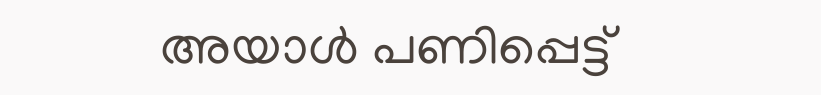അയാൾ പണിപ്പെട്ട്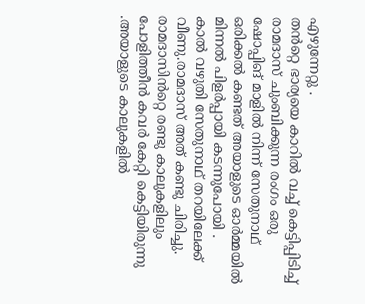എഴുന്നേറ്റു .
തൻറ്റെ ഭാര്യയെ കാറിൽ വച്ച് കെട്ടിപ്പിടിച്ച് രാമദാസ് ചുംബിക്കുന്ന രംഗം ഒരു ഷോപ്പിങ് മാളിൽ നിന്ന് സേതുനാഥ്‌ ഒരിക്കൽ കണ്ടത് അയാളുടെ ഓർമ്മയിൽ മിന്നൽ പിളർപ്പായി കടന്നുപോയി .
കാൽ വഴുതി സേതുനാഥ്‌ തറയിലേക്ക് വീണു.രാമദാസ് അത് കണ്ടു ചിരിച്ചു. രാമദാസിൻറ്റെ രണ്ടു കാലുകളിലും പോളിത്തീൻ കവർ കേറ്റി കെട്ടിയിരുന്നു .അയാളുടെ കാലുകളിൽ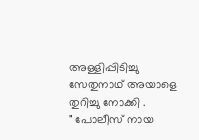അള്ളിപ്പിടിച്ചു സേതുനാഥ്‌ അയാളെ തുറിച്ചു നോക്കി .
" പോലീസ് നായ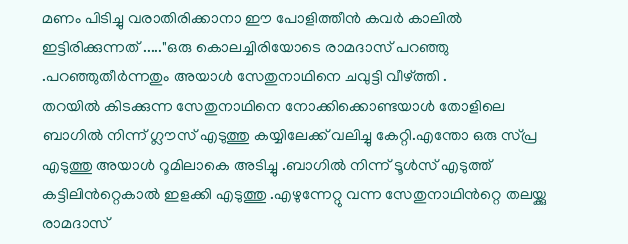മണം പിടിച്ചു വരാതിരിക്കാനാ ഈ പോളിത്തീൻ കവർ കാലിൽ ഇട്ടിരിക്കുന്നത് ....."ഒരു കൊലച്ചിരിയോടെ രാമദാസ് പറഞ്ഞു .പറഞ്ഞുതീർന്നതും അയാൾ സേതുനാഥിനെ ചവുട്ടി വീഴ്ത്തി .
തറയിൽ കിടക്കുന്ന സേതുനാഥിനെ നോക്കിക്കൊണ്ടയാൾ തോളിലെ ബാഗിൽ നിന്ന് ഗ്ലൗസ് എടുത്തു കയ്യിലേക്ക് വലിച്ചു കേറ്റി.എന്തോ ഒരു സ്പ്ര എടുത്തു അയാൾ റൂമിലാകെ അടിച്ചു .ബാഗിൽ നിന്ന് ടൂൾസ് എടുത്ത് കട്ടിലിൻറ്റെകാൽ ഇളക്കി എടുത്തു .എഴുന്നേറ്റു വന്ന സേതുനാഥിൻറ്റെ തലയ്ക്കു രാമദാസ്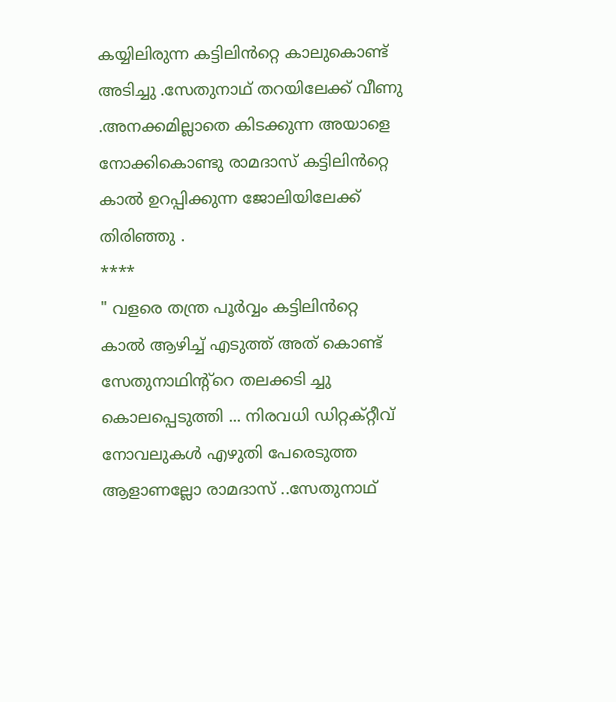കയ്യിലിരുന്ന കട്ടിലിൻറ്റെ കാലുകൊണ്ട് അടിച്ചു .സേതുനാഥ്‌ തറയിലേക്ക് വീണു .അനക്കമില്ലാതെ കിടക്കുന്ന അയാളെ നോക്കികൊണ്ടു രാമദാസ് കട്ടിലിൻറ്റെ കാൽ ഉറപ്പിക്കുന്ന ജോലിയിലേക്ക് തിരിഞ്ഞു .
****
" വളരെ തന്ത്ര പൂർവ്വം കട്ടിലിൻറ്റെ കാൽ ആഴിച്ച് എടുത്ത് അത് കൊണ്ട് സേതുനാഥിന്റ്റെ തലക്കടി ച്ചു കൊലപ്പെടുത്തി ... നിരവധി ഡിറ്റക്റ്റീവ് നോവലുകൾ എഴുതി പേരെടുത്ത ആളാണല്ലോ രാമദാസ് ..സേതുനാഥ്‌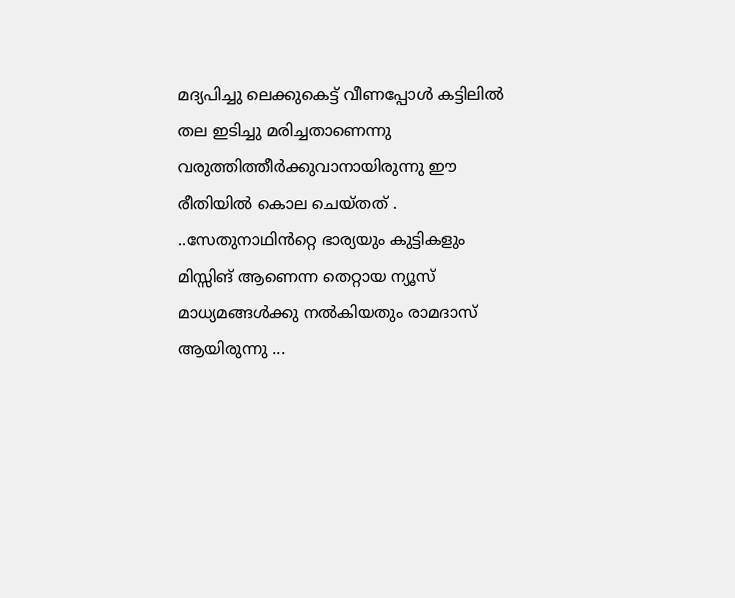മദ്യപിച്ചു ലെക്കുകെട്ട് വീണപ്പോൾ കട്ടിലിൽ തല ഇടിച്ചു മരിച്ചതാണെന്നു വരുത്തിത്തീർക്കുവാനായിരുന്നു ഈ രീതിയിൽ കൊല ചെയ്തത് . ..സേതുനാഥിൻറ്റെ ഭാര്യയും കുട്ടികളും മിസ്സിങ് ആണെന്ന തെറ്റായ ന്യൂസ് മാധ്യമങ്ങൾക്കു നൽകിയതും രാമദാസ് ആയിരുന്നു ...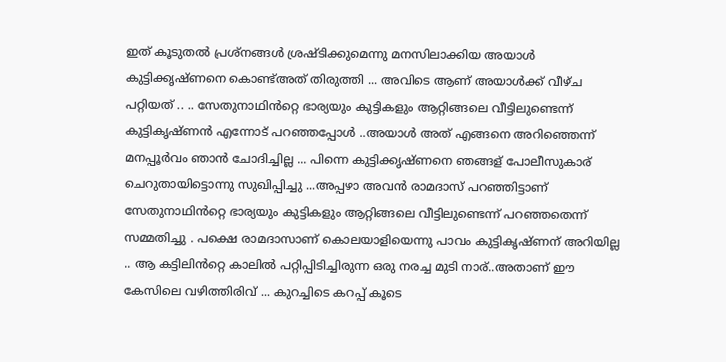ഇത് കൂടുതൽ പ്രശ്നങ്ങൾ ശ്രഷ്ടിക്കുമെന്നു മനസിലാക്കിയ അയാൾ കുട്ടിക്കൃഷ്ണനെ കൊണ്ട്അത് തിരുത്തി ... അവിടെ ആണ് അയാൾക്ക്‌ വീഴ്ച പറ്റിയത് .. .. സേതുനാഥിൻറ്റെ ഭാര്യയും കുട്ടികളും ആറ്റിങ്ങലെ വീട്ടിലുണ്ടെന്ന് കുട്ടികൃഷ്ണൻ എന്നോട് പറഞ്ഞപ്പോൾ ..അയാൾ അത് എങ്ങനെ അറിഞ്ഞെന്ന് മനപ്പൂർവം ഞാൻ ചോദിച്ചില്ല ... പിന്നെ കുട്ടിക്കൃഷ്ണനെ ഞങ്ങള് പോലീസുകാര് ചെറുതായിട്ടൊന്നു സുഖിപ്പിച്ചു ...അപ്പഴാ അവൻ രാമദാസ് പറഞ്ഞിട്ടാണ് സേതുനാഥിൻറ്റെ ഭാര്യയും കുട്ടികളും ആറ്റിങ്ങലെ വീട്ടിലുണ്ടെന്ന് പറഞ്ഞതെന്ന് സമ്മതിച്ചു . പക്ഷെ രാമദാസാണ് കൊലയാളിയെന്നു പാവം കുട്ടികൃഷ്ണന് അറിയില്ല .. ആ കട്ടിലിൻറ്റെ കാലിൽ പറ്റിപ്പിടിച്ചിരുന്ന ഒരു നരച്ച മുടി നാര്..അതാണ് ഈ കേസിലെ വഴിത്തിരിവ് ... കുറച്ചിടെ കറപ്പ് കൂടെ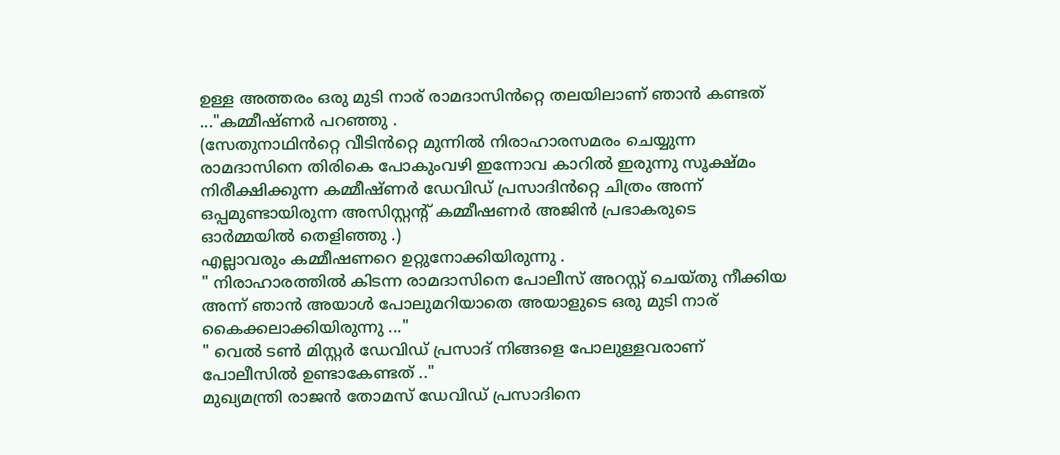ഉള്ള അത്തരം ഒരു മുടി നാര് രാമദാസിൻറ്റെ തലയിലാണ് ഞാൻ കണ്ടത് ..."കമ്മീഷ്ണർ പറഞ്ഞു .
(സേതുനാഥിൻറ്റെ വീടിൻറ്റെ മുന്നിൽ നിരാഹാരസമരം ചെയ്യുന്ന രാമദാസിനെ തിരികെ പോകുംവഴി ഇന്നോവ കാറിൽ ഇരുന്നു സൂക്ഷ്മം നിരീക്ഷിക്കുന്ന കമ്മീഷ്ണർ ഡേവിഡ് പ്രസാദിൻറ്റെ ചിത്രം അന്ന് ഒപ്പമുണ്ടായിരുന്ന അസിസ്റ്റന്റ് കമ്മീഷണർ അജിൻ പ്രഭാകരുടെ ഓർമ്മയിൽ തെളിഞ്ഞു .)
എല്ലാവരും കമ്മീഷണറെ ഉറ്റുനോക്കിയിരുന്നു .
" നിരാഹാരത്തിൽ കിടന്ന രാമദാസിനെ പോലീസ് അറസ്റ്റ് ചെയ്തു നീക്കിയ അന്ന് ഞാൻ അയാൾ പോലുമറിയാതെ അയാളുടെ ഒരു മുടി നാര് കൈക്കലാക്കിയിരുന്നു ..."
" വെൽ ടൺ മിസ്റ്റർ ഡേവിഡ് പ്രസാദ് നിങ്ങളെ പോലുള്ളവരാണ് പോലീസിൽ ഉണ്ടാകേണ്ടത് .."
മുഖ്യമന്ത്രി രാജൻ തോമസ് ഡേവിഡ് പ്രസാദിനെ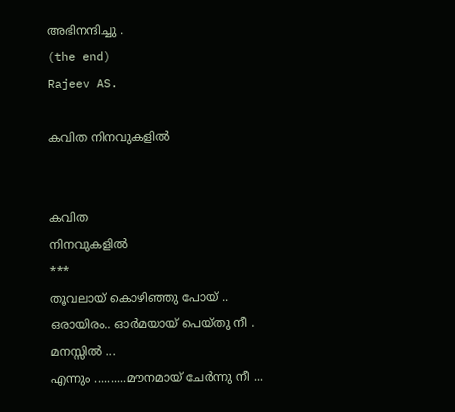അഭിനന്ദിച്ചു .
(the end)
Rajeev AS.

കവിത നിനവുകളിൽ


കവിത
നിനവുകളിൽ
***
തൂവലായ് കൊഴിഞ്ഞു പോയ് ..
ഒരായിരം.. ഓർമയായ് പെയ്തു നീ .
മനസ്സിൽ ...
എന്നും ..........മൗനമായ് ചേർന്നു നീ ...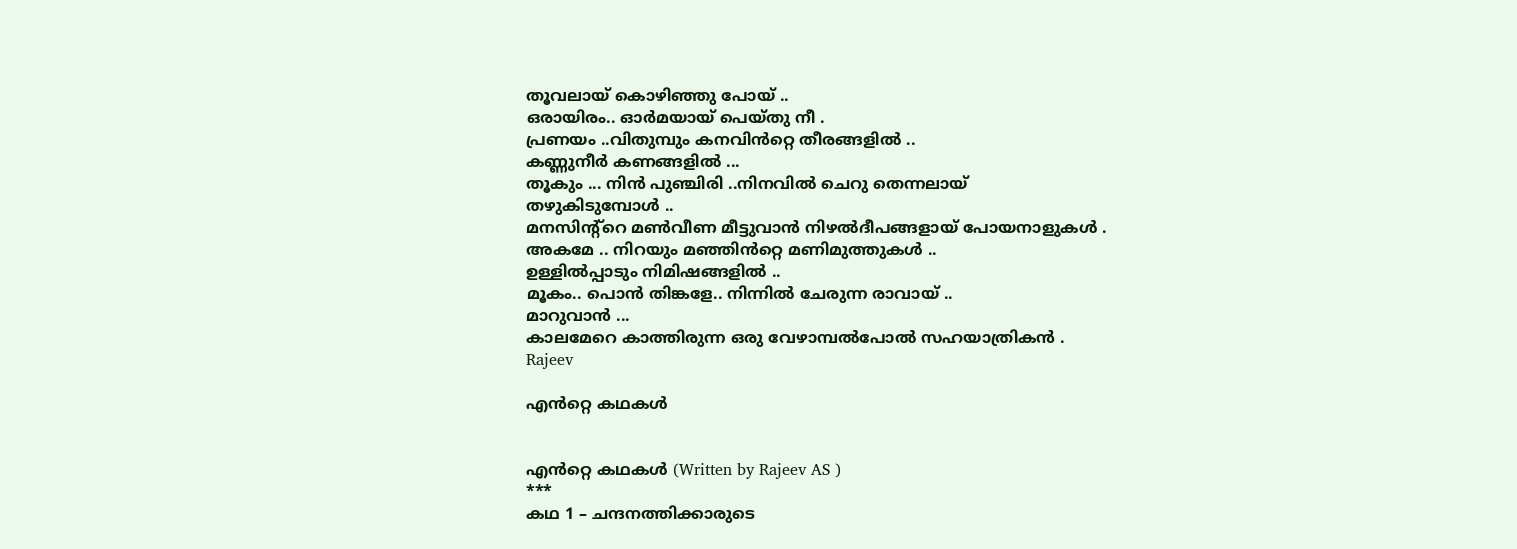തൂവലായ് കൊഴിഞ്ഞു പോയ് ..
ഒരായിരം.. ഓർമയായ് പെയ്തു നീ .
പ്രണയം ..വിതുമ്പും കനവിൻറ്റെ തീരങ്ങളിൽ ..
കണ്ണുനീർ കണങ്ങളിൽ ...
തൂകും ... നിൻ പുഞ്ചിരി ..നിനവിൽ ചെറു തെന്നലായ്
തഴുകിടുമ്പോൾ ..
മനസിന്റ്റെ മൺവീണ മീട്ടുവാൻ നിഴൽദീപങ്ങളായ് പോയനാളുകൾ .
അകമേ .. നിറയും മഞ്ഞിൻറ്റെ മണിമുത്തുകൾ ..
ഉള്ളിൽപ്പാടും നിമിഷങ്ങളിൽ ..
മൂകം.. പൊൻ തിങ്കളേ.. നിന്നിൽ ചേരുന്ന രാവായ് ..
മാറുവാൻ ...
കാലമേറെ കാത്തിരുന്ന ഒരു വേഴാമ്പൽപോൽ സഹയാത്രികൻ .
Rajeev

എൻറ്റെ കഥകൾ


എൻറ്റെ കഥകൾ (Written by Rajeev AS )
***
കഥ 1 – ചന്ദനത്തിക്കാരുടെ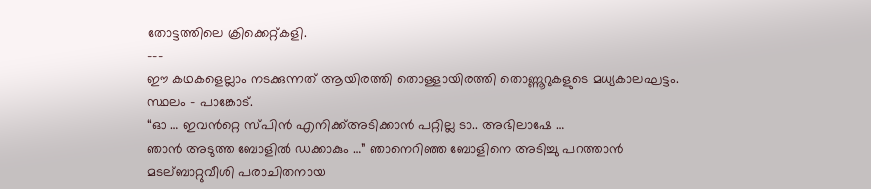തോട്ടത്തിലെ ക്രിക്കെറ്റ്കളി.
---
ഈ കഥകളെല്ലാം നടക്കുന്നത് ആയിരത്തി തൊള്ളായിരത്തി തൊണ്ണൂറുകളുടെ മധ്യകാലഘട്ടം.
സ്ഥലം - പാങ്കോട്.
“ഓ … ഇവൻറ്റെ സ്പിൻ എനിക്ക്അടിക്കാൻ പറ്റില്ല ടാ.. അഭിലാഷേ …
ഞാൻ അടുത്ത ബോളിൽ ഡക്കാകും …” ഞാനെറിഞ്ഞ ബോളിനെ അടിച്ചു പറത്താൻ മടല്ബാറ്റുവീശി പരാചിതനായ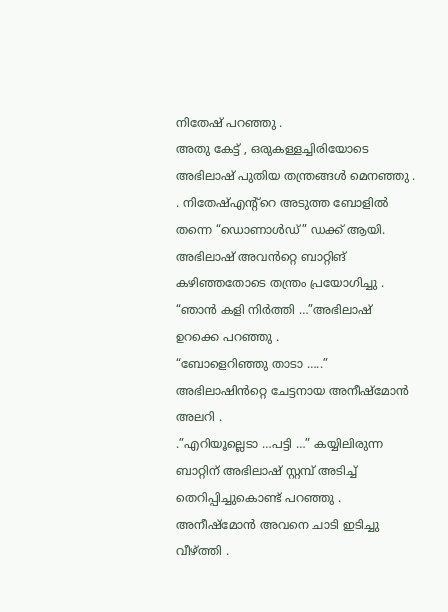നിതേഷ് പറഞ്ഞു .
അതു കേട്ട് , ഒരുകള്ളച്ചിരിയോടെ അഭിലാഷ് പുതിയ തന്ത്രങ്ങൾ മെനഞ്ഞു . . നിതേഷ്എന്റ്റെ അടുത്ത ബോളിൽ തന്നെ “ഡൊണാൾഡ്” ഡക്ക് ആയി.
അഭിലാഷ് അവൻറ്റെ ബാറ്റിങ് കഴിഞ്ഞതോടെ തന്ത്രം പ്രയോഗിച്ചു .
“ഞാൻ കളി നിർത്തി …”അഭിലാഷ് ഉറക്കെ പറഞ്ഞു .
“ബോളെറിഞ്ഞു താടാ …..” അഭിലാഷിൻറ്റെ ചേട്ടനായ അനീഷ്മോൻ അലറി .
.”എറിയൂല്ലെടാ …പട്ടി …” കയ്യിലിരുന്ന ബാറ്റിന് അഭിലാഷ് സ്റ്റമ്പ് അടിച്ച് തെറിപ്പിച്ചുകൊണ്ട് പറഞ്ഞു .
അനീഷ്മോൻ അവനെ ചാടി ഇടിച്ചു വീഴ്ത്തി .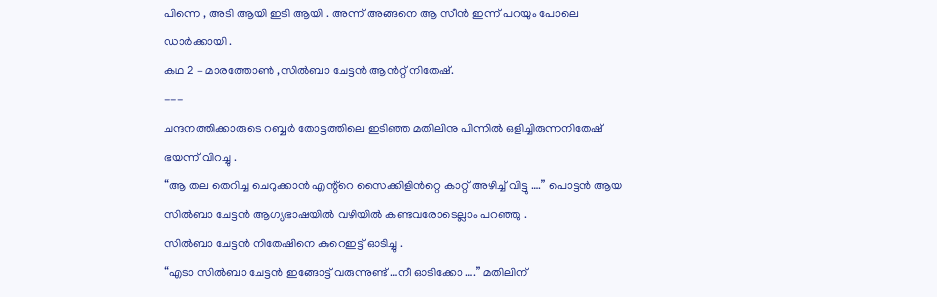പിന്നെ , അടി ആയി ഇടി ആയി . അന്ന് അങ്ങനെ ആ സീൻ ഇന്ന് പറയും പോലെ ഡാർക്കായി .
കഥ 2 – മാരത്തോൺ ,സിൽബാ ചേട്ടൻ ആൻറ്റ് നിതേഷ്.
---
ചന്ദനത്തിക്കാരുടെ റബ്ബർ തോട്ടത്തിലെ ഇടിഞ്ഞ മതിലിനു പിന്നിൽ ഒളിച്ചിരുന്നനിതേഷ് ഭയന്ന് വിറച്ചു .
“ആ തല തെറിച്ച ചെറുക്കാൻ എന്റ്റെ സൈക്കിളിൻറ്റെ കാറ്റ് അഴിച്ച് വിട്ടു ….” പൊട്ടൻ ആയ സിൽബാ ചേട്ടൻ ആഗ്യഭാഷയിൽ വഴിയിൽ കണ്ടവരോടെല്ലാം പറഞ്ഞു .
സിൽബാ ചേട്ടൻ നിതേഷിനെ കുറെഇട്ട് ഓടിച്ചു .
“എടാ സിൽബാ ചേട്ടൻ ഇങ്ങോട്ട് വരുന്നുണ്ട് …നീ ഓടിക്കോ ….” മതിലിന്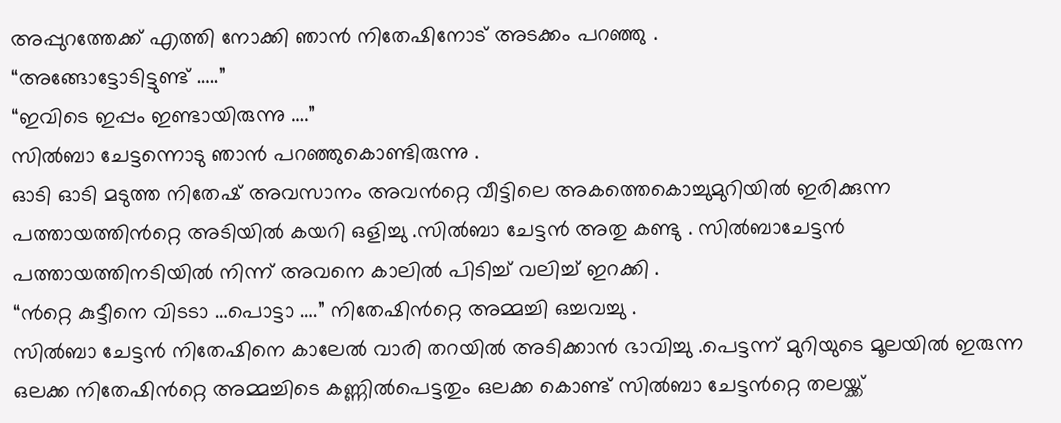അപ്പുറത്തേക്ക് എത്തി നോക്കി ഞാൻ നിതേഷിനോട് അടക്കം പറഞ്ഞു .
“അങ്ങോട്ടോടിട്ടുണ്ട് …..”
“ഇവിടെ ഇപ്പം ഇണ്ടായിരുന്നു ….”
സിൽബാ ചേട്ടന്നൊടു ഞാൻ പറഞ്ഞുകൊണ്ടിരുന്നു .
ഓടി ഓടി മടുത്ത നിതേഷ് അവസാനം അവൻറ്റെ വീട്ടിലെ അകത്തെകൊച്ചുമുറിയിൽ ഇരിക്കുന്ന പത്തായത്തിൻറ്റെ അടിയിൽ കയറി ഒളിച്ചു .സിൽബാ ചേട്ടൻ അതു കണ്ടു . സിൽബാചേട്ടൻ പത്തായത്തിനടിയിൽ നിന്ന് അവനെ കാലിൽ പിടിച്ച് വലിച്ച് ഇറക്കി .
“ൻറ്റെ കുട്ടീനെ വിടടാ …പൊട്ടാ ….” നിതേഷിൻറ്റെ അമ്മച്ചി ഒച്ചവച്ചു .
സിൽബാ ചേട്ടൻ നിതേഷിനെ കാലേൽ വാരി തറയിൽ അടിക്കാൻ ഭാവിച്ചു .പെട്ടന്ന് മുറിയുടെ മൂലയിൽ ഇരുന്ന ഒലക്ക നിതേഷിൻറ്റെ അമ്മച്ചിടെ കണ്ണിൽപെട്ടതും ഒലക്ക കൊണ്ട് സിൽബാ ചേട്ടൻറ്റെ തലയ്ക്ക്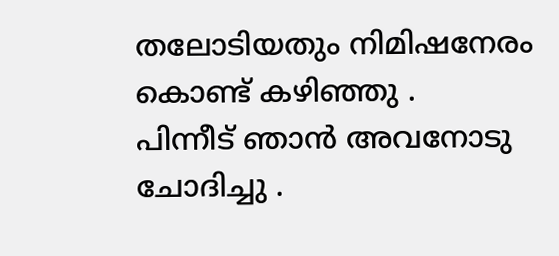തലോടിയതും നിമിഷനേരം കൊണ്ട് കഴിഞ്ഞു .
പിന്നീട് ഞാൻ അവനോടു ചോദിച്ചു .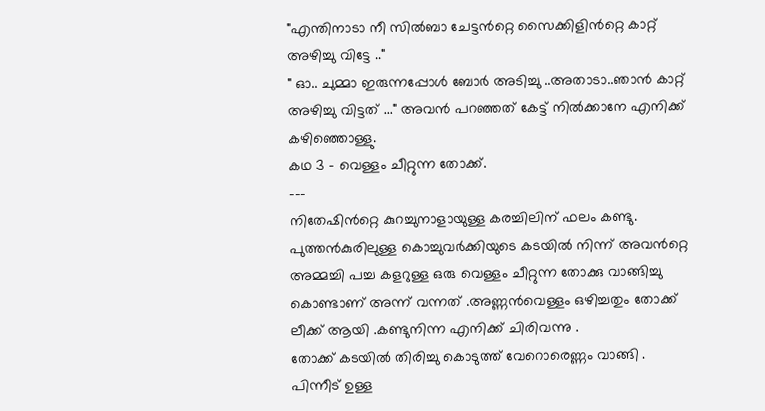"എന്തിനാടാ നീ സിൽബാ ചേട്ടൻറ്റെ സൈക്കിളിൻറ്റെ കാറ്റ് അഴിച്ചു വിട്ടേ .."
" ഓ.. ചുമ്മാ ഇരുന്നപ്പോൾ ബോർ അടിച്ചു ..അതാടാ..ഞാൻ കാറ്റ് അഴിച്ചു വിട്ടത് ..." അവൻ പറഞ്ഞത് കേട്ട് നിൽക്കാനേ എനിക്ക് കഴിഞ്ഞൊള്ളു.
കഥ 3 – വെള്ളം ചീറ്റുന്ന തോക്ക്.
---
നിതേഷിൻറ്റെ കുറച്ചുനാളായുള്ള കരച്ചിലിന് ഫലം കണ്ടു. പുത്തൻകുരിലുള്ള കൊച്ചുവർക്കിയുടെ കടയിൽ നിന്ന് അവൻറ്റെ അമ്മച്ചി പച്ച കളറുള്ള ഒരു വെള്ളം ചീറ്റുന്ന തോക്കു വാങ്ങിച്ചു കൊണ്ടാണ് അന്ന് വന്നത് .അണ്ണൻവെള്ളം ഒഴിച്ചതും തോക്ക് ലീക്ക് ആയി .കണ്ടുനിന്ന എനിക്ക് ചിരിവന്നു .
തോക്ക് കടയിൽ തിരിച്ചു കൊടുത്ത് വേറൊരെണ്ണം വാങ്ങി .
പിന്നീട് ഉള്ള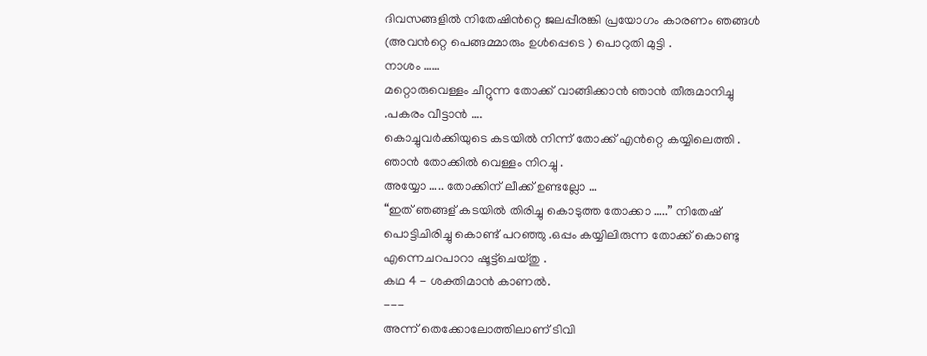ദിവസങ്ങളിൽ നിതേഷിൻറ്റെ ജലപ്പീരങ്കി പ്രയോഗം കാരണം ഞങ്ങൾ (അവൻറ്റെ പെങ്ങമ്മാരും ഉൾപ്പെടെ ) പൊറുതി മുട്ടി .
നാശം ……
മറ്റൊരുവെള്ളം ചീറ്റുന്ന തോക്ക് വാങ്ങിക്കാൻ ഞാൻ തീരുമാനിച്ചു .പകരം വീട്ടാൻ ….
കൊച്ചുവർക്കിയുടെ കടയിൽ നിന്ന് തോക്ക് എൻറ്റെ കയ്യിലെത്തി .
ഞാൻ തോക്കിൽ വെള്ളം നിറച്ചു .
അയ്യോ ….. തോക്കിന് ലീക്ക് ഉണ്ടല്ലോ …
“ഇത് ഞങ്ങള് കടയിൽ തിരിച്ചു കൊടുത്ത തോക്കാ …..” നിതേഷ് പൊട്ടിചിരിച്ചു കൊണ്ട് പറഞ്ഞു .ഒപ്പം കയ്യിലിരുന്ന തോക്ക് കൊണ്ടു എന്നെചറപാറാ ഷൂട്ട്ചെയ്തു .
കഥ 4 - ശക്തിമാൻ കാണൽ.
---
അന്ന് തെക്കോലോത്തിലാണ് ടിവി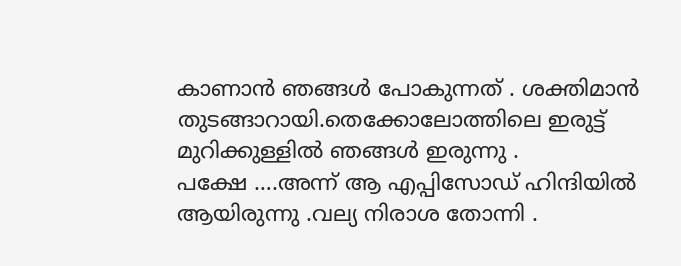കാണാൻ ഞങ്ങൾ പോകുന്നത് . ശക്തിമാൻ തുടങ്ങാറായി.തെക്കോലോത്തിലെ ഇരുട്ട് മുറിക്കുള്ളിൽ ഞങ്ങൾ ഇരുന്നു .
പക്ഷേ ….അന്ന് ആ എപ്പിസോഡ് ഹിന്ദിയിൽ ആയിരുന്നു .വല്യ നിരാശ തോന്നി .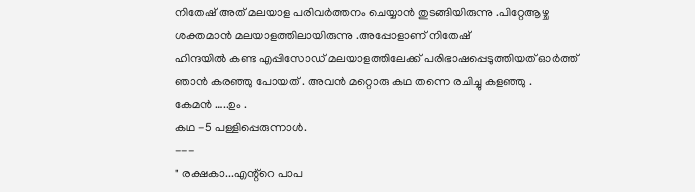നിതേഷ് അത് മലയാള പരിവർത്തനം ചെയ്യാൻ തുടങ്ങിയിരുന്നു .പിറ്റേആഴ്ച ശക്തമാൻ മലയാളത്തിലായിരുന്നു .അപ്പോളാണ് നിതേഷ്
ഹിന്ദയിൽ കണ്ട എപ്പിസോഡ് മലയാളത്തിലേക്ക് പരിഭാഷപ്പെടുത്തിയത് ഓർത്ത് ഞാൻ കരഞ്ഞു പോയത് . അവൻ മറ്റൊരു കഥ തന്നെ രചിച്ചു കളഞ്ഞു .
കേമൻ …..ഉം .
കഥ -5 പള്ളിപ്പെരുന്നാൾ.
---
" രക്ഷകാ...എന്റ്റെ പാപ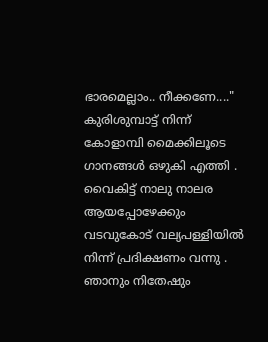ഭാരമെല്ലാം.. നീക്കണേ...."
കുരിശുമ്പാട്ട് നിന്ന് കോളാമ്പി മൈക്കിലൂടെ ഗാനങ്ങൾ ഒഴുകി എത്തി .
വൈകിട്ട് നാലു നാലര ആയപ്പോഴേക്കും വടവുകോട് വല്യപള്ളിയിൽ നിന്ന് പ്രദിക്ഷണം വന്നു .
ഞാനും നിതേഷും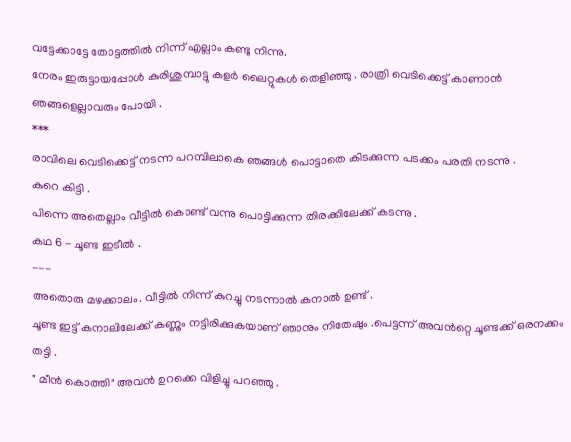വട്ടേക്കാട്ടേ തോട്ടത്തിൽ നിന്ന് എല്ലാം കണ്ടു നിന്നു.
നേരം ഇരുട്ടായപ്പോൾ കുരിശുമ്പാട്ടു കളർ ലൈറ്റുകൾ തെളിഞ്ഞു . രാത്രി വെടിക്കെട്ട് കാണാൻ ഞങ്ങളെല്ലാവരും പോയി .
***
രാവിലെ വെടിക്കെട്ട് നടന്ന പറമ്പിലാകെ ഞങ്ങൾ പൊട്ടാതെ കിടക്കുന്ന പടക്കം പരതി നടന്നു .
കുറെ കിട്ടി .
പിന്നെ അതെല്ലാം വീട്ടിൽ കൊണ്ട് വന്നു പൊട്ടിക്കുന്ന തിരക്കിലേക്ക് കടന്നു .
കഥ 6 - ചൂണ്ട ഇടീൽ .
---
അതൊരു മഴക്കാലം. വീട്ടിൽ നിന്ന് കുറച്ചു നടന്നാൽ കനാൽ ഉണ്ട് .
ചൂണ്ട ഇട്ട് കനാലിലേക്ക് കണ്ണും നട്ടിരിക്കുകയാണ് ഞാനും നിതേഷും .പെട്ടന്ന് അവൻറ്റെ ചൂണ്ടക്ക് ഒരനക്കം തട്ടി .
" മീൻ കൊത്തി" അവൻ ഉറക്കെ വിളിച്ചു പറഞ്ഞു .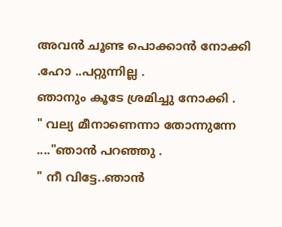അവൻ ചൂണ്ട പൊക്കാൻ നോക്കി .ഹോ ..പറ്റുന്നില്ല .
ഞാനും കൂടേ ശ്രമിച്ചു നോക്കി .
" വല്യ മീനാണെന്നാ തോന്നുന്നേ ...."ഞാൻ പറഞ്ഞു .
" നീ വിട്ടേ..ഞാൻ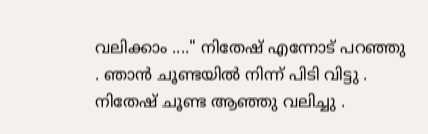വലിക്കാം ...." നിതേഷ് എന്നോട് പറഞ്ഞു . ഞാൻ ചൂണ്ടയിൽ നിന്ന് പിടി വിട്ടു . നിതേഷ് ചൂണ്ട ആഞ്ഞു വലിച്ചു .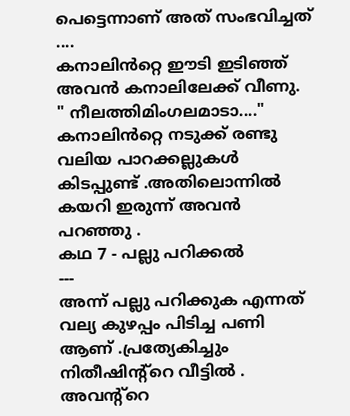പെട്ടെന്നാണ് അത് സംഭവിച്ചത് ....
കനാലിൻറ്റെ ഈടി ഇടിഞ്ഞ് അവൻ കനാലിലേക്ക് വീണു.
" നീലത്തിമിംഗലമാടാ...."
കനാലിൻറ്റെ നടുക്ക് രണ്ടു വലിയ പാറക്കല്ലുകൾ കിടപ്പുണ്ട് .അതിലൊന്നിൽ കയറി ഇരുന്ന് അവൻ പറഞ്ഞു .
കഥ 7 - പല്ലു പറിക്കൽ
---
അന്ന് പല്ലു പറിക്കുക എന്നത് വല്യ കുഴപ്പം പിടിച്ച പണി ആണ് .പ്രത്യേകിച്ചും നിതീഷിന്റ്റെ വീട്ടിൽ .
അവന്റ്റെ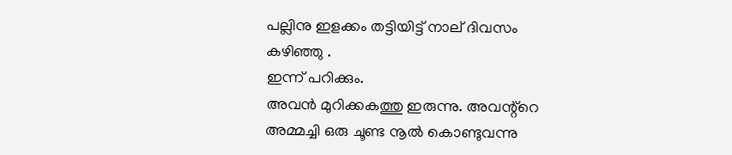പല്ലിനു ഇളക്കം തട്ടിയിട്ട് നാല് ദിവസം കഴിഞ്ഞു .
ഇന്ന് പറിക്കും.
അവൻ മുറിക്കകത്തു ഇരുന്നു. അവന്റ്റെ അമ്മച്ചി ഒരു ചൂണ്ട നൂൽ കൊണ്ടുവന്നു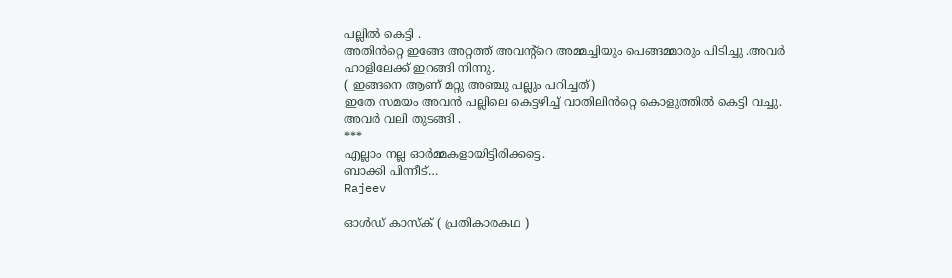പല്ലിൽ കെട്ടി .
അതിൻറ്റെ ഇങ്ങേ അറ്റത്ത് അവന്റ്റെ അമ്മച്ചിയും പെങ്ങമ്മാരും പിടിച്ചു .അവർ ഹാളിലേക്ക് ഇറങ്ങി നിന്നു.
( ഇങ്ങനെ ആണ് മറ്റു അഞ്ചു പല്ലും പറിച്ചത്)
ഇതേ സമയം അവൻ പല്ലിലെ കെട്ടഴിച്ച് വാതിലിൻറ്റെ കൊളുത്തിൽ കെട്ടി വച്ചു.
അവർ വലി തുടങ്ങി .
***
എല്ലാം നല്ല ഓർമ്മകളായിട്ടിരിക്കട്ടെ.
ബാക്കി പിന്നീട്…
Rajeev

ഓൾഡ് കാസ്‌ക് ( പ്രതികാരകഥ )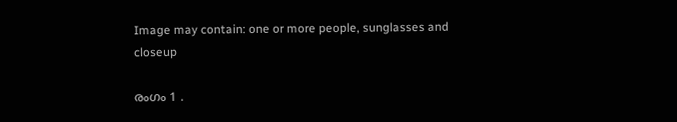Image may contain: one or more people, sunglasses and closeup

രംഗം 1 .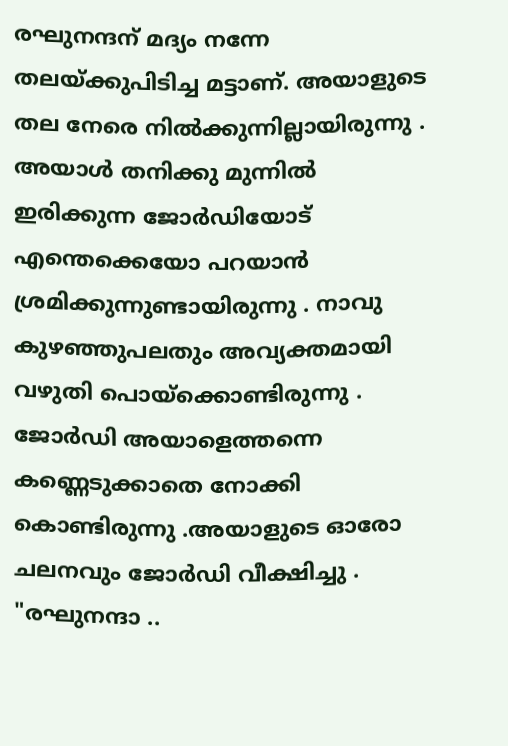രഘുനന്ദന് മദ്യം നന്നേ തലയ്ക്കുപിടിച്ച മട്ടാണ്. അയാളുടെ തല നേരെ നിൽക്കുന്നില്ലായിരുന്നു . അയാൾ തനിക്കു മുന്നിൽ ഇരിക്കുന്ന ജോർഡിയോട് എന്തെക്കെയോ പറയാൻ ശ്രമിക്കുന്നുണ്ടായിരുന്നു . നാവു കുഴഞ്ഞുപലതും അവ്യക്തമായി വഴുതി പൊയ്ക്കൊണ്ടിരുന്നു .
ജോർഡി അയാളെത്തന്നെ കണ്ണെടുക്കാതെ നോക്കി കൊണ്ടിരുന്നു .അയാളുടെ ഓരോ ചലനവും ജോർഡി വീക്ഷിച്ചു .
"രഘുനന്ദാ ..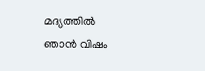മദ്യത്തിൽ ഞാൻ വിഷം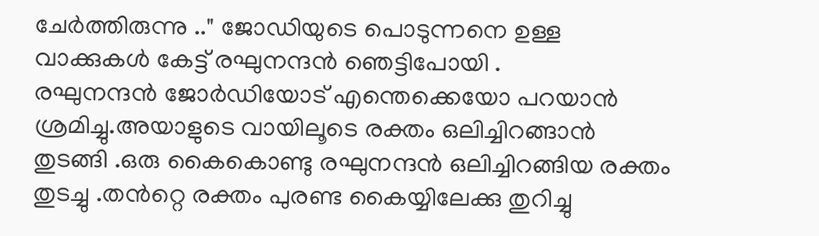ചേർത്തിരുന്നു .." ജോഡിയുടെ പൊടുന്നനെ ഉള്ള വാക്കുകൾ കേട്ട് രഘുനന്ദൻ ഞെട്ടിപോയി .
രഘുനന്ദൻ ജോർഡിയോട് എന്തെക്കെയോ പറയാൻ ശ്രമിച്ചു.അയാളുടെ വായിലൂടെ രക്തം ഒലിച്ചിറങ്ങാൻ തുടങ്ങി .ഒരു കൈകൊണ്ടു രഘുനന്ദൻ ഒലിച്ചിറങ്ങിയ രക്തം തുടച്ചു .തൻറ്റെ രക്തം പുരണ്ട കൈയ്യിലേക്കു തുറിച്ചു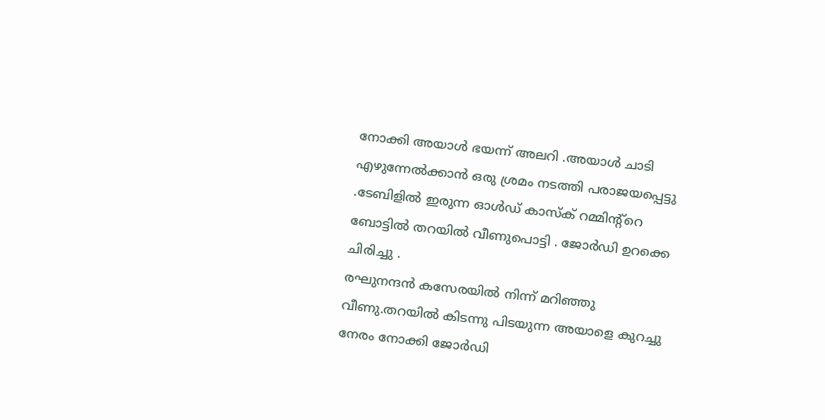നോക്കി അയാൾ ഭയന്ന് അലറി .അയാൾ ചാടി എഴുന്നേൽക്കാൻ ഒരു ശ്രമം നടത്തി പരാജയപ്പെട്ടു .ടേബിളിൽ ഇരുന്ന ഓൾഡ് കാസ്‌ക് റമ്മിന്റ്റെ ബോട്ടിൽ തറയിൽ വീണുപൊട്ടി . ജോർഡി ഉറക്കെ ചിരിച്ചു .
രഘുനന്ദൻ കസേരയിൽ നിന്ന് മറിഞ്ഞു വീണു.തറയിൽ കിടന്നു പിടയുന്ന അയാളെ കുറച്ചു നേരം നോക്കി ജോർഡി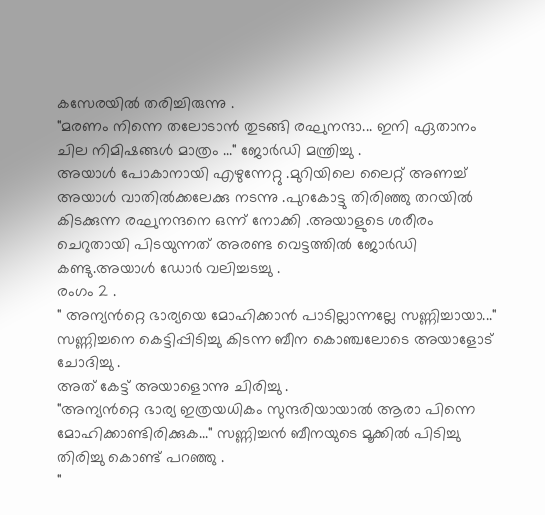കസേരയിൽ തരിച്ചിരുന്നു .
"മരണം നിന്നെ തലോടാൻ തുടങ്ങി രഘുനന്ദാ... ഇനി ഏതാനം ചില നിമിഷങ്ങൾ മാത്രം ..." ജോർഡി മന്ത്രിച്ചു .
അയാൾ പോകാനായി എഴുന്നേറ്റു .മുറിയിലെ ലൈറ്റ് അണച്ച് അയാൾ വാതിൽക്കലേക്കു നടന്നു .പുറകോട്ടു തിരിഞ്ഞു തറയിൽ കിടക്കുന്ന രഘുനന്ദനെ ഒന്ന് നോക്കി .അയാളുടെ ശരീരം ചെറുതായി പിടയുന്നത് അരണ്ട വെട്ടത്തിൽ ജോർഡി കണ്ടു.അയാൾ ഡോർ വലിച്ചടച്ചു .
രംഗം 2 .
" അന്യൻറ്റെ ഭാര്യയെ മോഹിക്കാൻ പാടില്ലാന്നല്ലേ സണ്ണിച്ചായാ..." സണ്ണിച്ചനെ കെട്ടിപ്പിടിച്ചു കിടന്ന ബീന കൊഞ്ചലോടെ അയാളോട് ചോദിച്ചു .
അത് കേട്ട് അയാളൊന്നു ചിരിച്ചു .
"അന്യൻറ്റെ ഭാര്യ ഇത്രയധികം സുന്ദരിയായാൽ ആരാ പിന്നെ മോഹിക്കാണ്ടിരിക്കുക..." സണ്ണിച്ചൻ ബീനയുടെ മൂക്കിൽ പിടിച്ചു തിരിച്ചു കൊണ്ട് പറഞ്ഞു .
"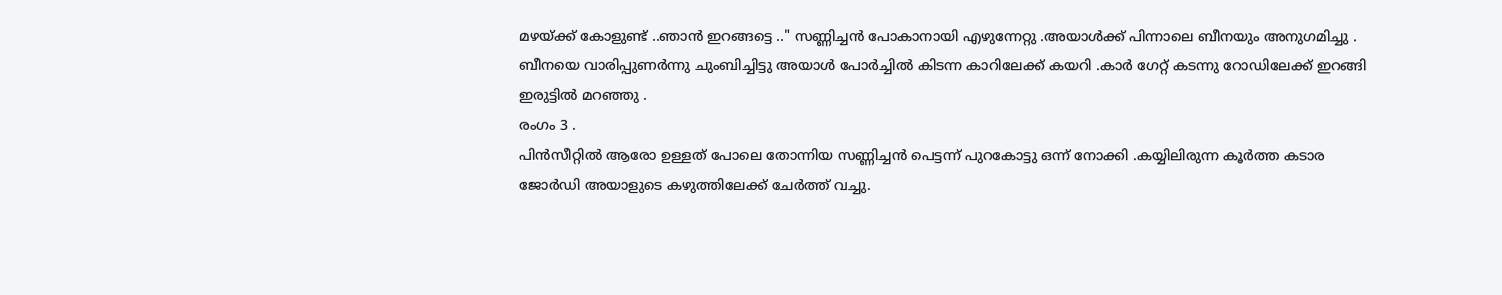മഴയ്ക്ക് കോളുണ്ട് ..ഞാൻ ഇറങ്ങട്ടെ .." സണ്ണിച്ചൻ പോകാനായി എഴുന്നേറ്റു .അയാൾക്ക്‌ പിന്നാലെ ബീനയും അനുഗമിച്ചു .
ബീനയെ വാരിപ്പുണർന്നു ചുംബിച്ചിട്ടു അയാൾ പോർച്ചിൽ കിടന്ന കാറിലേക്ക് കയറി .കാർ ഗേറ്റ് കടന്നു റോഡിലേക്ക് ഇറങ്ങി ഇരുട്ടിൽ മറഞ്ഞു .
രംഗം 3 .
പിൻസീറ്റിൽ ആരോ ഉള്ളത് പോലെ തോന്നിയ സണ്ണിച്ചൻ പെട്ടന്ന് പുറകോട്ടു ഒന്ന് നോക്കി .കയ്യിലിരുന്ന കൂർത്ത കടാര ജോർഡി അയാളുടെ കഴുത്തിലേക്ക് ചേർത്ത് വച്ചു.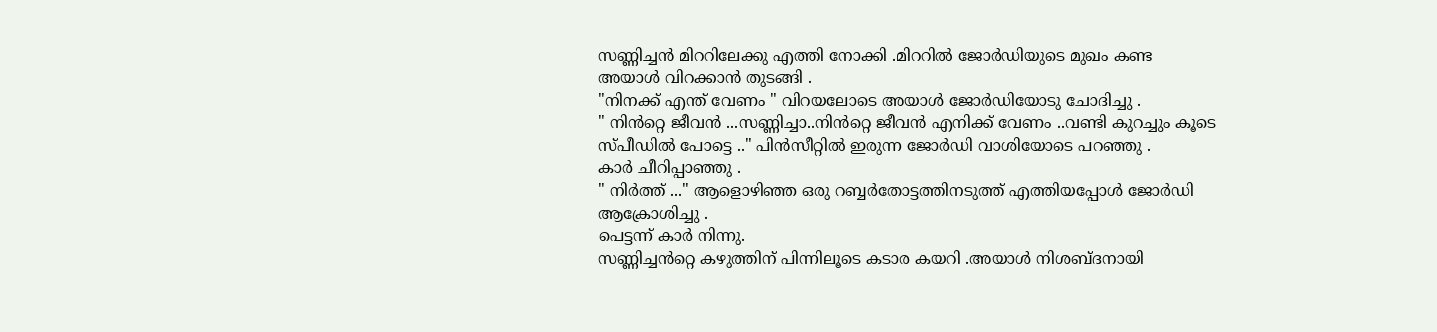സണ്ണിച്ചൻ മിററിലേക്കു എത്തി നോക്കി .മിററിൽ ജോർഡിയുടെ മുഖം കണ്ട
അയാൾ വിറക്കാൻ തുടങ്ങി .
"നിനക്ക് എന്ത് വേണം " വിറയലോടെ അയാൾ ജോർഡിയോടു ചോദിച്ചു .
" നിൻറ്റെ ജീവൻ ...സണ്ണിച്ചാ..നിൻറ്റെ ജീവൻ എനിക്ക് വേണം ..വണ്ടി കുറച്ചും കൂടെ സ്പീഡിൽ പോട്ടെ .." പിൻസീറ്റിൽ ഇരുന്ന ജോർഡി വാശിയോടെ പറഞ്ഞു .
കാർ ചീറിപ്പാഞ്ഞു .
" നിർത്ത് ..." ആളൊഴിഞ്ഞ ഒരു റബ്ബർതോട്ടത്തിനടുത്ത് എത്തിയപ്പോൾ ജോർഡി ആക്രോശിച്ചു .
പെട്ടന്ന് കാർ നിന്നു.
സണ്ണിച്ചൻറ്റെ കഴുത്തിന് പിന്നിലൂടെ കടാര കയറി .അയാൾ നിശബ്ദനായി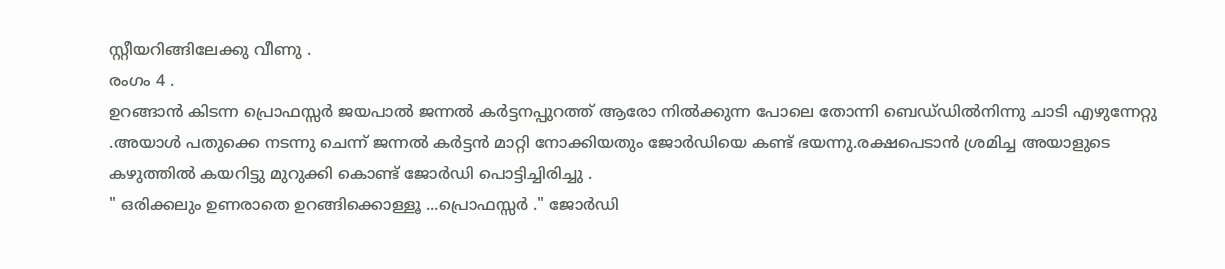സ്റ്റീയറിങ്ങിലേക്കു വീണു .
രംഗം 4 .
ഉറങ്ങാൻ കിടന്ന പ്രൊഫസ്സർ ജയപാൽ ജന്നൽ കർട്ടനപ്പുറത്ത് ആരോ നിൽക്കുന്ന പോലെ തോന്നി ബെഡ്‌ഡിൽനിന്നു ചാടി എഴുന്നേറ്റു .അയാൾ പതുക്കെ നടന്നു ചെന്ന് ജന്നൽ കർട്ടൻ മാറ്റി നോക്കിയതും ജോർഡിയെ കണ്ട് ഭയന്നു.രക്ഷപെടാൻ ശ്രമിച്ച അയാളുടെ കഴുത്തിൽ കയറിട്ടു മുറുക്കി കൊണ്ട് ജോർഡി പൊട്ടിച്ചിരിച്ചു .
" ഒരിക്കലും ഉണരാതെ ഉറങ്ങിക്കൊള്ളൂ ...പ്രൊഫസ്സർ ." ജോർഡി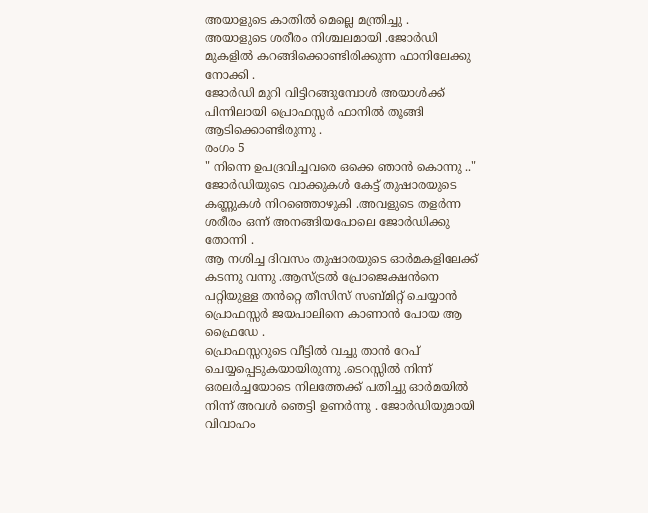അയാളുടെ കാതിൽ മെല്ലെ മന്ത്രിച്ചു .
അയാളുടെ ശരീരം നിശ്ചലമായി .ജോർഡി മുകളിൽ കറങ്ങിക്കൊണ്ടിരിക്കുന്ന ഫാനിലേക്കു നോക്കി .
ജോർഡി മുറി വിട്ടിറങ്ങുമ്പോൾ അയാൾക്ക്‌ പിന്നിലായി പ്രൊഫസ്സർ ഫാനിൽ തൂങ്ങി ആടിക്കൊണ്ടിരുന്നു .
രംഗം 5
" നിന്നെ ഉപദ്രവിച്ചവരെ ഒക്കെ ഞാൻ കൊന്നു .." ജോർഡിയുടെ വാക്കുകൾ കേട്ട് തുഷാരയുടെ കണ്ണുകൾ നിറഞ്ഞൊഴുകി .അവളുടെ തളർന്ന ശരീരം ഒന്ന് അനങ്ങിയപോലെ ജോർഡിക്കു തോന്നി .
ആ നശിച്ച ദിവസം തുഷാരയുടെ ഓർമകളിലേക്ക് കടന്നു വന്നു .ആസ്ട്രൽ പ്രോജെക്ഷൻനെ പറ്റിയുള്ള തൻറ്റെ തീസിസ് സബ്മിറ്റ് ചെയ്യാൻ പ്രൊഫസ്സർ ജയപാലിനെ കാണാൻ പോയ ആ ഫ്രൈഡേ .
പ്രൊഫസ്സറുടെ വീട്ടിൽ വച്ചു താൻ റേപ് ചെയ്യപ്പെടുകയായിരുന്നു .ടെറസ്സിൽ നിന്ന് ഒരലർച്ചയോടെ നിലത്തേക്ക് പതിച്ചു ഓർമയിൽ നിന്ന് അവൾ ഞെട്ടി ഉണർന്നു . ജോർഡിയുമായി വിവാഹം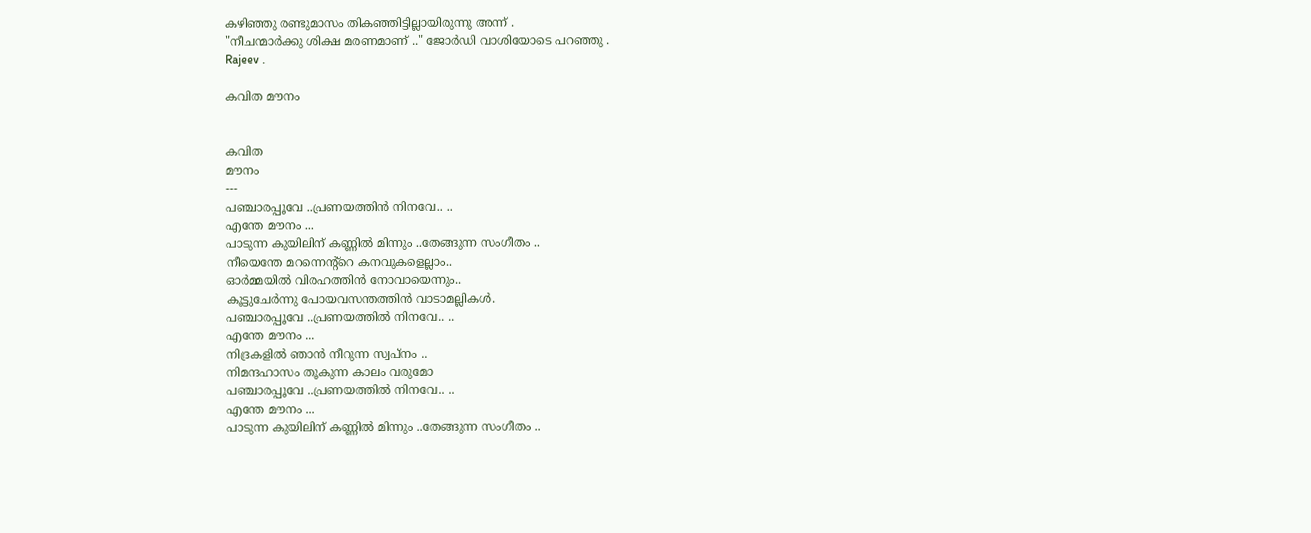കഴിഞ്ഞു രണ്ടുമാസം തികഞ്ഞിട്ടില്ലായിരുന്നു അന്ന് .
"നീചന്മാർക്കു ശിക്ഷ മരണമാണ് .." ജോർഡി വാശിയോടെ പറഞ്ഞു .
Rajeev .

കവിത മൗനം


കവിത
മൗനം
---
പഞ്ചാരപ്പൂവേ ..പ്രണയത്തിൻ നിനവേ.. ..
എന്തേ മൗനം ...
പാടുന്ന കുയിലിന് കണ്ണിൽ മിന്നും ..തേങ്ങുന്ന സംഗീതം ..
നീയെന്തേ മറന്നെന്റ്റെ കനവുകളെല്ലാം..
ഓർമ്മയിൽ വിരഹത്തിൻ നോവായെന്നും..
കൂട്ടുചേർന്നു പോയവസന്തത്തിൻ വാടാമല്ലികൾ.
പഞ്ചാരപ്പൂവേ ..പ്രണയത്തിൽ നിനവേ.. ..
എന്തേ മൗനം ...
നിദ്രകളിൽ ഞാൻ നീറുന്ന സ്വപ്നം ..
നിമന്ദഹാസം തൂകുന്ന കാലം വരുമോ
പഞ്ചാരപ്പൂവേ ..പ്രണയത്തിൽ നിനവേ.. ..
എന്തേ മൗനം ...
പാടുന്ന കുയിലിന് കണ്ണിൽ മിന്നും ..തേങ്ങുന്ന സംഗീതം ..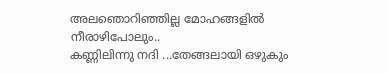അലഞൊറിഞ്ഞില്ല മോഹങ്ങളിൽ നീരാഴിപോലും..
കണ്ണിലിന്നു നദി ...തേങ്ങലായി ഒഴുകും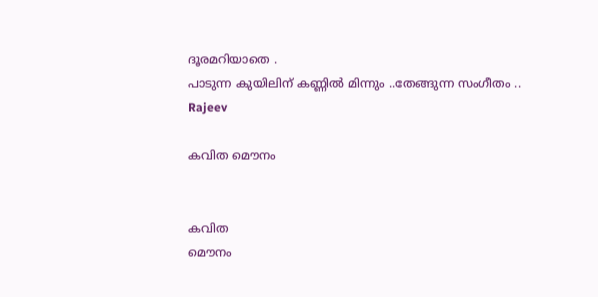ദൂരമറിയാതെ .
പാടുന്ന കുയിലിന് കണ്ണിൽ മിന്നും ..തേങ്ങുന്ന സംഗീതം ..
Rajeev

കവിത മൌനം


കവിത
മൌനം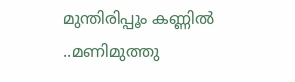മുന്തിരിപ്പൂം കണ്ണിൽ ..മണിമുത്തു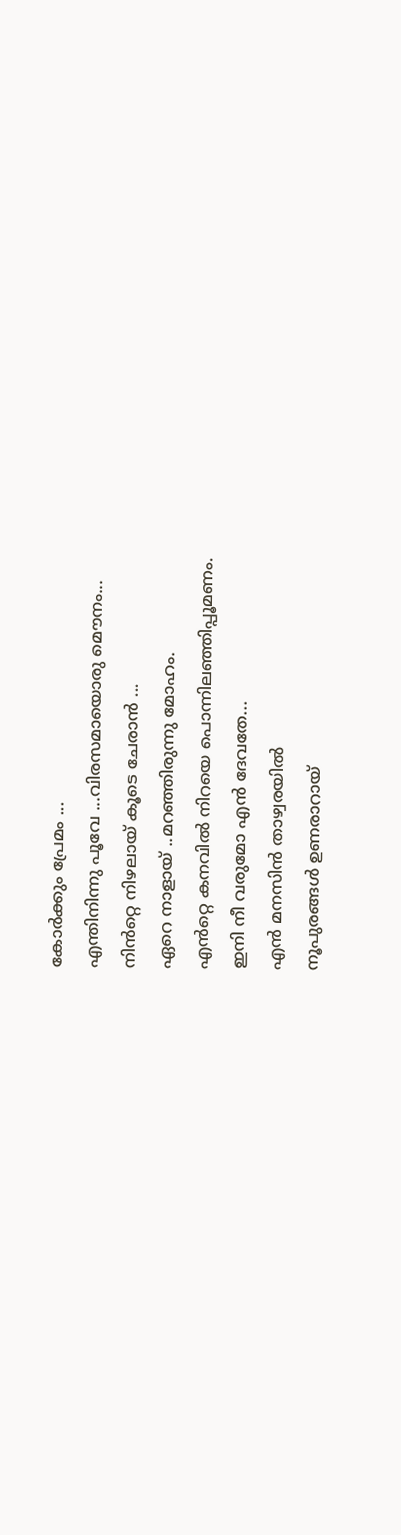കോർക്കും പ്രേമം ...
എന്തിനിന്നു പൂവേ ...വിരസമായൊരു മൌനം...
നിൻറ്റെ നിഴലായ് കൂടെ ചേരാൻ ...
ഏറെ നാളായ് ..മറഞ്ഞിരുന്നു മോഹം.
എൻറ്റെ കനവിൽ നിറയെ പൊന്നിലഞ്ഞിപ്പൂമണം.
ഇനി നീ വരുമോ എൻ ദേവതേ...
എൻ മനസിൻ താഴ്വരയിൽ
നൂപുരങ്ങൾ ഉണരാറായ്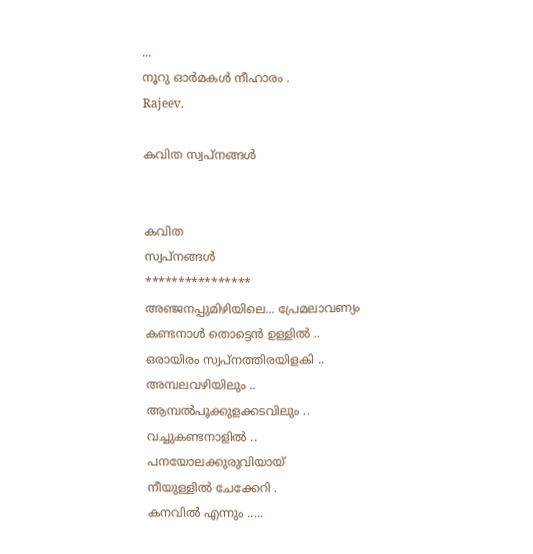...
നൂറു ഓർമകൾ നീഹാരം .
Rajeev.

കവിത സ്വപ്‌നങ്ങൾ


കവിത
സ്വപ്‌നങ്ങൾ
****************
അഞ്ജനപ്പുമിഴിയിലെ... പ്രേമലാവണ്യം
കണ്ടനാൾ തൊട്ടെൻ ഉള്ളിൽ ..
ഒരായിരം സ്വപ്നത്തിരയിളകി ..
അമ്പലവഴിയിലും ..
ആമ്പൽപൂക്കുളക്കടവിലും ..
വച്ചുകണ്ടനാളിൽ ..
പനയോലക്കുരുവിയായ്
നീയുള്ളിൽ ചേക്കേറി .
കനവിൽ എന്നും .....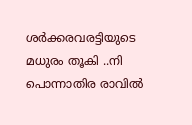ശർക്കരവരട്ടിയുടെ മധുരം തൂകി ..നി
പൊന്നാതിര രാവിൽ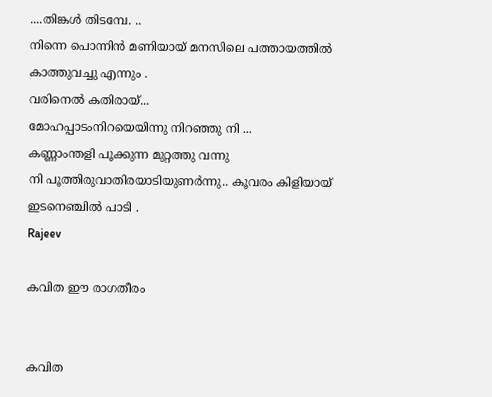....തിങ്കൾ തിടമ്പേ. ..
നിന്നെ പൊന്നിൻ മണിയായ് മനസിലെ പത്തായത്തിൽ
കാത്തുവച്ചു എന്നും .
വരിനെൽ കതിരായ്...
മോഹപ്പാടംനിറയെയിന്നു നിറഞ്ഞു നി ...
കണ്ണാംന്തളി പൂക്കുന്ന മുറ്റത്തു വന്നു
നി പൂത്തിരുവാതിരയാടിയുണർന്നു.. കൂവരം കിളിയായ്
ഇടനെഞ്ചിൽ പാടി .
Rajeev

കവിത ഈ രാഗതീരം


കവിത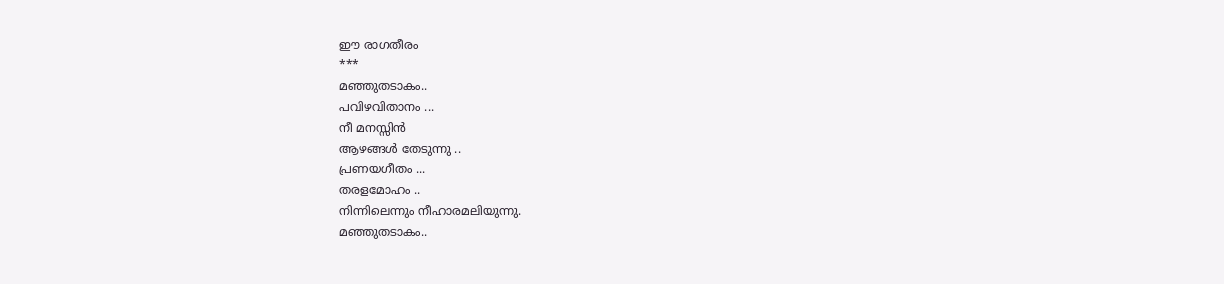ഈ രാഗതീരം
***
മഞ്ഞുതടാകം..
പവിഴവിതാനം ...
നീ മനസ്സിൻ
ആഴങ്ങൾ തേടുന്നു ..
പ്രണയഗീതം ...
തരളമോഹം ..
നിന്നിലെന്നും നീഹാരമലിയുന്നു.
മഞ്ഞുതടാകം..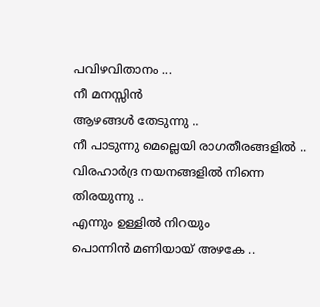പവിഴവിതാനം ...
നീ മനസ്സിൻ
ആഴങ്ങൾ തേടുന്നു ..
നീ പാടുന്നു മെല്ലെയി രാഗതീരങ്ങളിൽ ..
വിരഹാർദ്ര നയനങ്ങളിൽ നിന്നെ തിരയുന്നു ..
എന്നും ഉള്ളിൽ നിറയും
പൊന്നിൻ മണിയായ് അഴകേ ..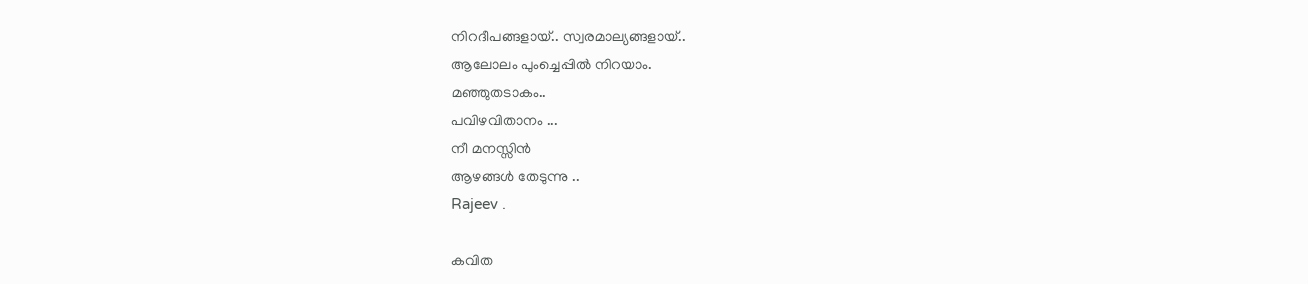നിറദീപങ്ങളായ്.. സ്വരമാല്യങ്ങളായ്..
ആലോലം പുംച്ചെപ്പിൽ നിറയാം.
മഞ്ഞുതടാകം..
പവിഴവിതാനം ...
നീ മനസ്സിൻ
ആഴങ്ങൾ തേടുന്നു ..
Rajeev .

കവിത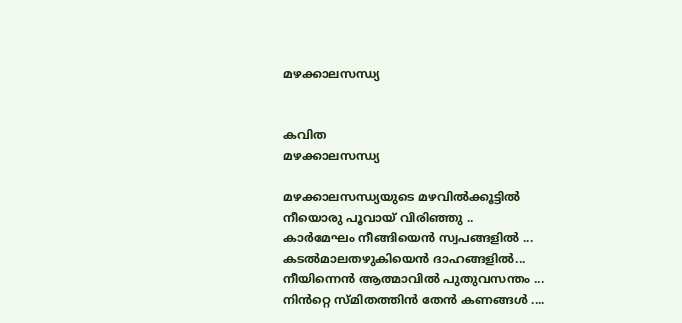മഴക്കാലസന്ധ്യ


കവിത
മഴക്കാലസന്ധ്യ

മഴക്കാലസന്ധ്യയുടെ മഴവിൽക്കൂട്ടിൽ
നീയൊരു പൂവായ് വിരിഞ്ഞു ..
കാർമേഘം നീങ്ങിയെൻ സ്വപങ്ങളിൽ ...
കടൽമാലതഴുകിയെൻ ദാഹങ്ങളിൽ...
നീയിന്നെൻ ആത്മാവിൽ പുതുവസന്തം ...
നിൻറ്റെ സ്മിതത്തിൻ തേൻ കണങ്ങൾ ....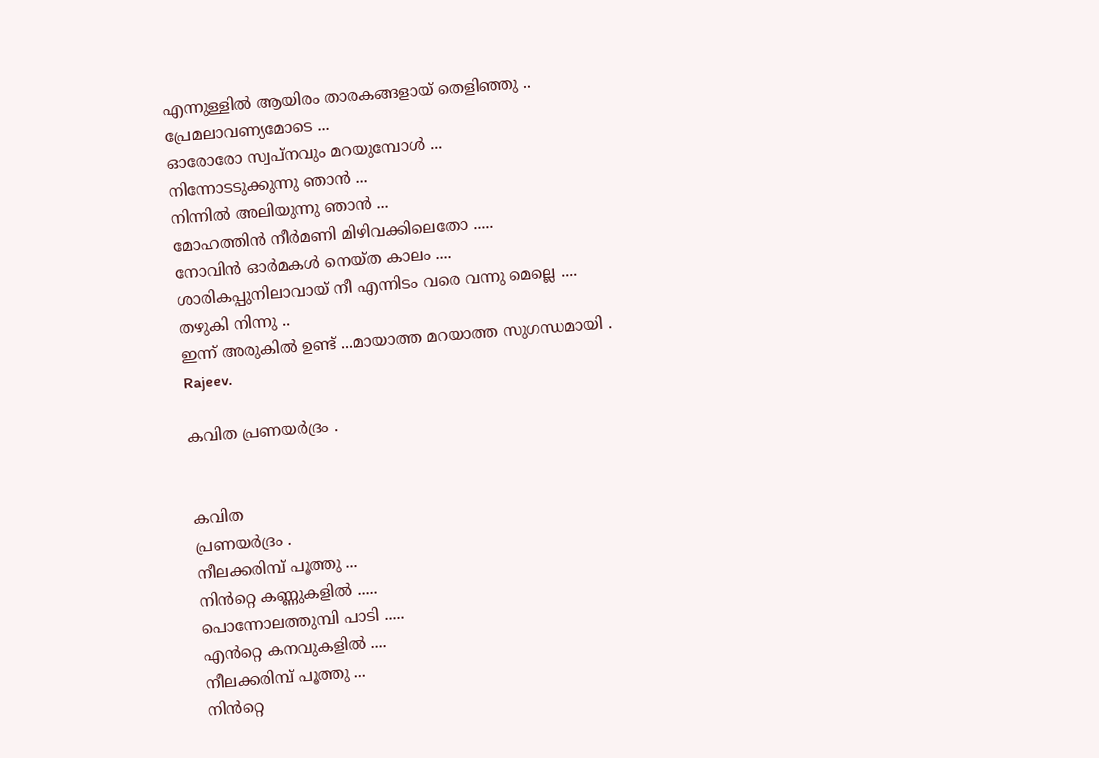എന്നുള്ളിൽ ആയിരം താരകങ്ങളായ് തെളിഞ്ഞു ..
പ്രേമലാവണ്യമോടെ ...
ഓരോരോ സ്വപ്നവും മറയുമ്പോൾ ...
നിന്നോടടുക്കുന്നു ഞാൻ ...
നിന്നിൽ അലിയുന്നു ഞാൻ ...
മോഹത്തിൻ നീർമണി മിഴിവക്കിലെതോ .....
നോവിൻ ഓർമകൾ നെയ്ത കാലം ....
ശാരികപ്പുനിലാവായ് നീ എന്നിടം വരെ വന്നു മെല്ലെ ....
തഴുകി നിന്നു ..
ഇന്ന് അരുകിൽ ഉണ്ട് ...മായാത്ത മറയാത്ത സുഗന്ധമായി .
Rajeev.

കവിത പ്രണയർദ്രം .


കവിത
പ്രണയർദ്രം .
നീലക്കരിമ്പ് പൂത്തു ...
നിൻറ്റെ കണ്ണുകളിൽ .....
പൊന്നോലത്തുമ്പി പാടി .....
എൻറ്റെ കനവുകളിൽ ....
നീലക്കരിമ്പ് പൂത്തു ...
നിൻറ്റെ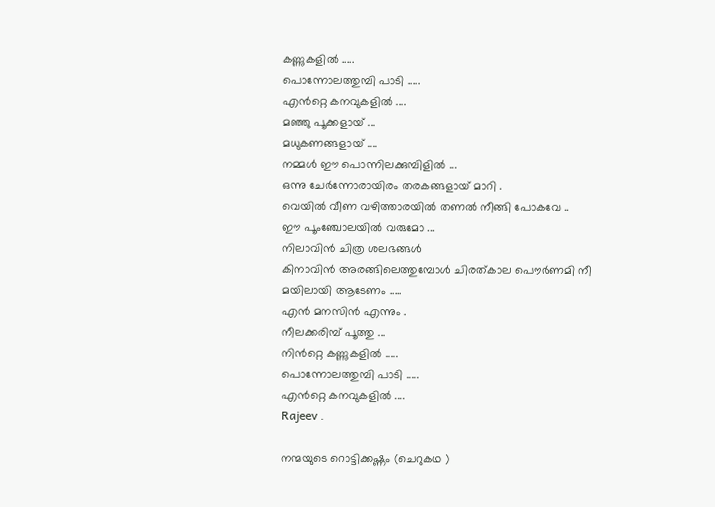കണ്ണുകളിൽ .....
പൊന്നോലത്തുമ്പി പാടി .....
എൻറ്റെ കനവുകളിൽ ....
മഞ്ഞു പൂക്കളായ് ...
മധുകണങ്ങളായ് ....
നമ്മൾ ഈ പൊന്നിലക്കുമ്പിളിൽ ...
ഒന്നു ചേർന്നോരായിരം തരകങ്ങളായ് മാറി .
വെയിൽ വീണ വഴിത്താരയിൽ തണൽ നീങ്ങി പോകവേ ..
ഈ പൂംഞ്ചോലയിൽ വരുമോ ...
നിലാവിൻ ചിത്ര ശലഭങ്ങൾ
കിനാവിൻ അരങ്ങിലെത്തുമ്പോൾ ചിരത്കാല പൌർണമി നീ
മയിലായി ആടേണം .....
എൻ മനസിൻ എന്നും .
നീലക്കരിമ്പ് പൂത്തു ...
നിൻറ്റെ കണ്ണുകളിൽ .....
പൊന്നോലത്തുമ്പി പാടി .....
എൻറ്റെ കനവുകളിൽ ....
Rajeev .

നന്മയുടെ റൊട്ടിക്കഷ്ണം (ചെറുകഥ )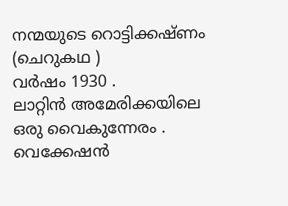നന്മയുടെ റൊട്ടിക്കഷ്ണം (ചെറുകഥ )
വർഷം 1930 .
ലാറ്റിൻ അമേരിക്കയിലെ ഒരു വൈകുന്നേരം .
വെക്കേഷൻ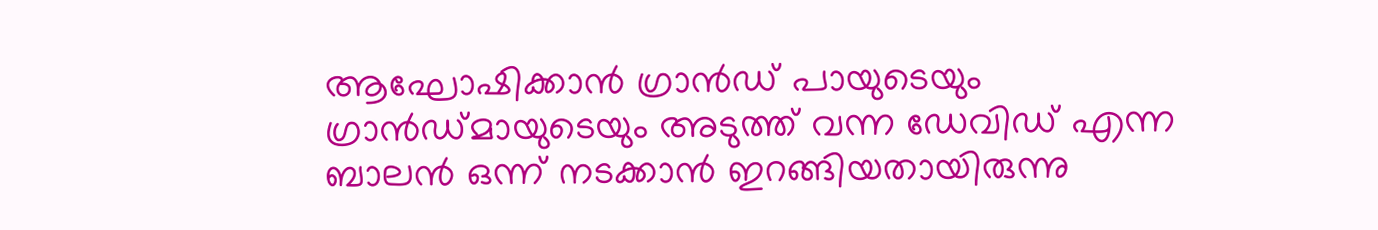ആഘോഷിക്കാൻ ഗ്രാൻഡ് പായുടെയും ഗ്രാൻഡ്മായുടെയും അടുത്ത് വന്ന ഡേവിഡ് എന്ന ബാലൻ ഒന്ന് നടക്കാൻ ഇറങ്ങിയതായിരുന്നു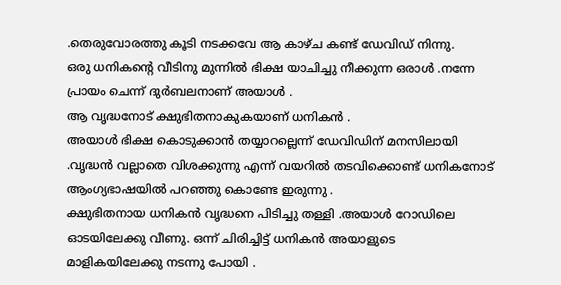.തെരുവോരത്തു കൂടി നടക്കവേ ആ കാഴ്ച കണ്ട് ഡേവിഡ് നിന്നു.
ഒരു ധനികന്റെ വീടിനു മുന്നിൽ ഭിക്ഷ യാചിച്ചു നീക്കുന്ന ഒരാൾ .നന്നേ പ്രായം ചെന്ന് ദുർബലനാണ് അയാൾ .
ആ വൃദ്ധനോട് ക്ഷുഭിതനാകുകയാണ് ധനികൻ .
അയാൾ ഭിക്ഷ കൊടുക്കാൻ തയ്യാറല്ലെന്ന് ഡേവിഡിന് മനസിലായി .വൃദ്ധൻ വല്ലാതെ വിശക്കുന്നു എന്ന് വയറിൽ തടവിക്കൊണ്ട് ധനികനോട് ആംഗ്യഭാഷയിൽ പറഞ്ഞു കൊണ്ടേ ഇരുന്നു .
ക്ഷുഭിതനായ ധനികൻ വൃദ്ധനെ പിടിച്ചു തള്ളി .അയാൾ റോഡിലെ ഓടയിലേക്കു വീണു. ഒന്ന് ചിരിച്ചിട്ട് ധനികൻ അയാളുടെ മാളികയിലേക്കു നടന്നു പോയി .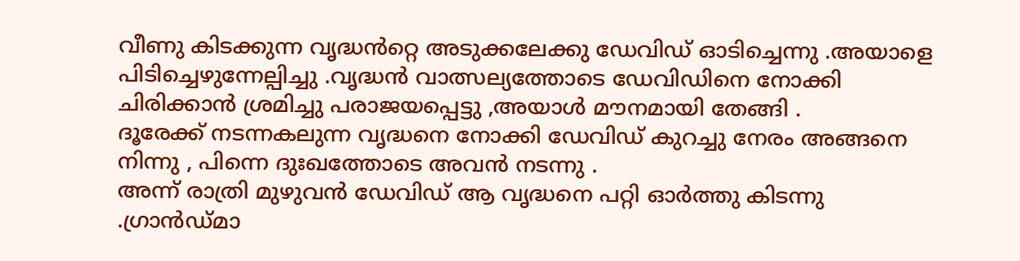വീണു കിടക്കുന്ന വൃദ്ധൻറ്റെ അടുക്കലേക്കു ഡേവിഡ് ഓടിച്ചെന്നു .അയാളെ പിടിച്ചെഴുന്നേല്പിച്ചു .വൃദ്ധൻ വാത്സല്യത്തോടെ ഡേവിഡിനെ നോക്കി ചിരിക്കാൻ ശ്രമിച്ചു പരാജയപ്പെട്ടു ,അയാൾ മൗനമായി തേങ്ങി .
ദൂരേക്ക്‌ നടന്നകലുന്ന വൃദ്ധനെ നോക്കി ഡേവിഡ് കുറച്ചു നേരം അങ്ങനെ നിന്നു , പിന്നെ ദുഃഖത്തോടെ അവൻ നടന്നു .
അന്ന് രാത്രി മുഴുവൻ ഡേവിഡ് ആ വൃദ്ധനെ പറ്റി ഓർത്തു കിടന്നു .ഗ്രാൻഡ്മാ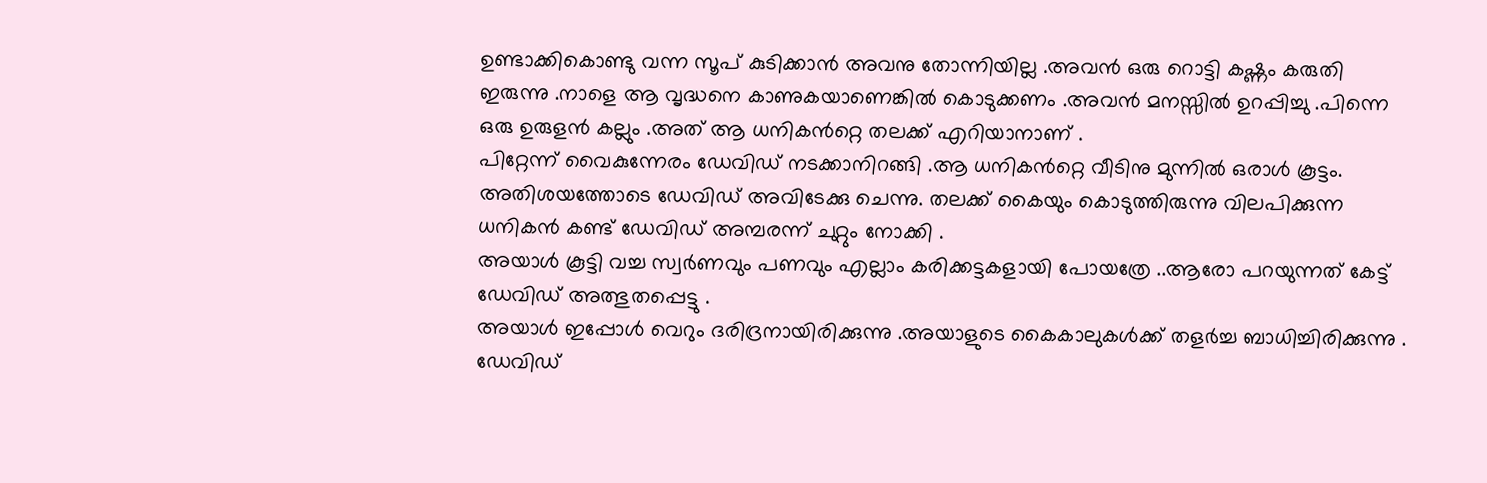ഉണ്ടാക്കികൊണ്ടു വന്ന സൂപ് കുടിക്കാൻ അവനു തോന്നിയില്ല .അവൻ ഒരു റൊട്ടി കഷ്ണം കരുതി ഇരുന്നു .നാളെ ആ വൃദ്ധനെ കാണുകയാണെങ്കിൽ കൊടുക്കണം .അവൻ മനസ്സിൽ ഉറപ്പിച്ചു .പിന്നെ ഒരു ഉരുളൻ കല്ലും .അത് ആ ധനികൻറ്റെ തലക്ക് എറിയാനാണ് .
പിറ്റേന്ന് വൈകുന്നേരം ഡേവിഡ് നടക്കാനിറങ്ങി .ആ ധനികൻറ്റെ വീടിനു മുന്നിൽ ഒരാൾ കൂട്ടം. അതിശയത്തോടെ ഡേവിഡ് അവിടേക്കു ചെന്നു. തലക്ക് കൈയും കൊടുത്തിരുന്നു വിലപിക്കുന്ന ധനികൻ കണ്ട് ഡേവിഡ് അമ്പരന്ന് ചുറ്റും നോക്കി .
അയാൾ കൂട്ടി വച്ച സ്വർണവും പണവും എല്ലാം കരിക്കട്ടകളായി പോയത്രേ ..ആരോ പറയുന്നത് കേട്ട് ഡേവിഡ് അത്ഭുതപ്പെട്ടു .
അയാൾ ഇപ്പോൾ വെറും ദരിദ്രനായിരിക്കുന്നു .അയാളുടെ കൈകാലുകൾക്ക് തളർച്ച ബാധിച്ചിരിക്കുന്നു .
ഡേവിഡ്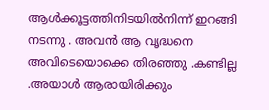ആൾക്കൂട്ടത്തിനിടയിൽനിന്ന് ഇറങ്ങി നടന്നു . അവൻ ആ വൃദ്ധനെ അവിടെയൊക്കെ തിരഞ്ഞു .കണ്ടില്ല .അയാൾ ആരായിരിക്കും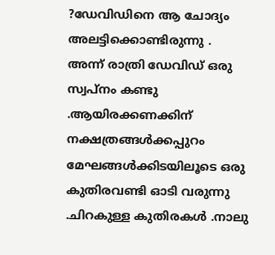?ഡേവിഡിനെ ആ ചോദ്യം അലട്ടിക്കൊണ്ടിരുന്നു .
അന്ന് രാത്രി ഡേവിഡ് ഒരു സ്വപ്നം കണ്ടു .ആയിരക്കണക്കിന് നക്ഷത്രങ്ങൾക്കപ്പുറം മേഘങ്ങൾക്കിടയിലൂടെ ഒരു കുതിരവണ്ടി ഓടി വരുന്നു .ചിറകുള്ള കുതിരകൾ .നാലു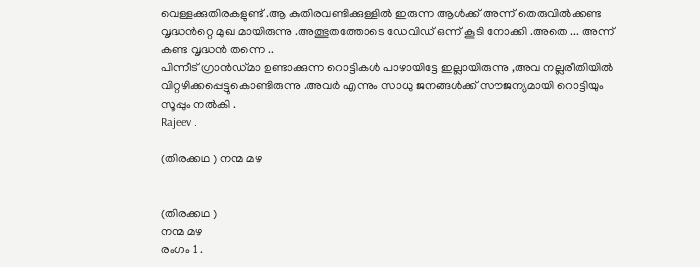വെള്ളക്കുതിരകളുണ്ട് .ആ കുതിരവണ്ടിക്കുള്ളിൽ ഇരുന്ന ആൾക്ക് അന്ന് തെരുവിൽക്കണ്ട വൃദ്ധൻറ്റെ മുഖ മായിരുന്നു .അത്ഭുതത്തോടെ ഡേവിഡ് ഒന്ന് കൂടി നോക്കി .അതെ ... അന്ന് കണ്ട വൃദ്ധൻ തന്നെ ..
പിന്നീട് ഗ്രാൻഡ്മാ ഉണ്ടാക്കുന്ന റൊട്ടികൾ പാഴായിട്ടേ ഇല്ലായിരുന്നു ,അവ നല്ലരീതിയിൽ വിറ്റഴിക്കപ്പെട്ടുകൊണ്ടിരുന്നു .അവർ എന്നും സാധു ജനങ്ങൾക്ക് സൗജന്യമായി റൊട്ടിയും സൂപ്പും നൽകി .
Rajeev .

(തിരക്കഥ ) നന്മ മഴ


(തിരക്കഥ )
നന്മ മഴ
രംഗം 1 .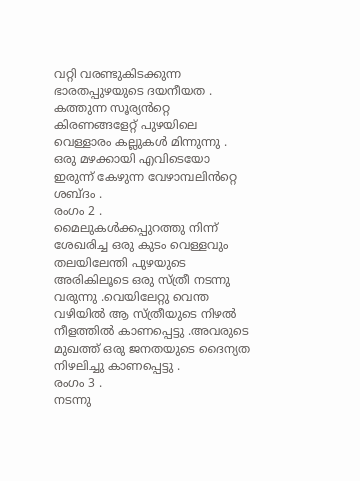വറ്റി വരണ്ടുകിടക്കുന്ന ഭാരതപ്പുഴയുടെ ദയനീയത .
കത്തുന്ന സൂര്യൻറ്റെ കിരണങ്ങളേറ്റ്‌ പുഴയിലെ വെള്ളാരം കല്ലുകൾ മിന്നുന്നു .
ഒരു മഴക്കായി എവിടെയോ ഇരുന്ന് കേഴുന്ന വേഴാമ്പലിൻറ്റെ ശബ്ദം .
രംഗം 2 .
മൈലുകൾക്കപ്പുറത്തു നിന്ന് ശേഖരിച്ച ഒരു കുടം വെള്ളവും തലയിലേന്തി പുഴയുടെ അരികിലൂടെ ഒരു സ്ത്രീ നടന്നു വരുന്നു .വെയിലേറ്റു വെന്ത വഴിയിൽ ആ സ്ത്രീയുടെ നിഴൽ നീളത്തിൽ കാണപ്പെട്ടു .അവരുടെ മുഖത്ത് ഒരു ജനതയുടെ ദൈന്യത നിഴലിച്ചു കാണപ്പെട്ടു .
രംഗം 3 .
നടന്നു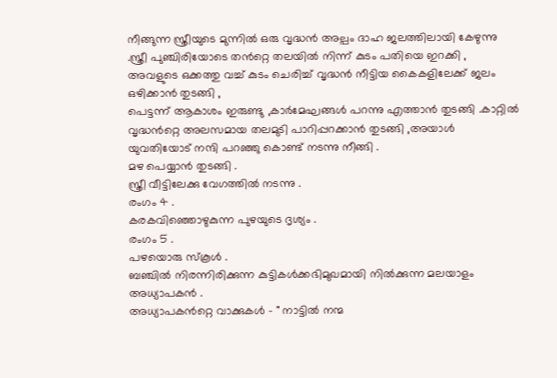നീങ്ങുന്ന സ്ത്രീയുടെ മുന്നിൽ ഒരു വൃദ്ധൻ അല്പം ദാഹ ജലത്തിലായി കേഴുന്നു .സ്ത്രീ പുഞ്ചിരിയോടെ തൻറ്റെ തലയിൽ നിന്ന് കുടം പതിയെ ഇറക്കി , അവളുടെ ഒക്കത്തു വച്ച് കുടം ചെരിച്ച്‌ വൃദ്ധൻ നീട്ടിയ കൈകളിലേക്ക് ജലം ഒഴിക്കാൻ തുടങ്ങി ,
പെട്ടന്ന് ആകാശം ഇരുണ്ടു ,കാർമേഘങ്ങൾ പറന്നു എത്താൻ തുടങ്ങി .കാറ്റിൽ വൃദ്ധൻറ്റെ അലസമായ തലമുടി പാറിപ്പറക്കാൻ തുടങ്ങി ,അയാൾ യുവതിയോട് നന്ദി പറഞ്ഞു കൊണ്ട് നടന്നു നീങ്ങി .
മഴ പെയ്യാൻ തുടങ്ങി .
സ്ത്രീ വീട്ടിലേക്കു വേഗത്തിൽ നടന്നു .
രംഗം 4 .
കരകവിഞ്ഞൊഴുകുന്ന പുഴയുടെ ദൃശ്യം .
രംഗം 5 .
പഴയൊരു സ്കൂൾ .
ബഞ്ചിൽ നിരന്നിരിക്കുന്ന കുട്ടികൾക്കഭിമുഖമായി നിൽക്കുന്ന മലയാളം അധ്യാപകൻ .
അധ്യാപകൻറ്റെ വാക്കുകൾ - " നാട്ടിൽ നന്മ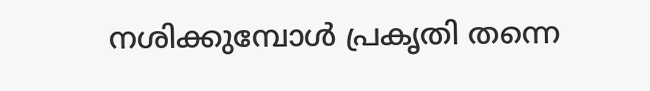നശിക്കുമ്പോൾ പ്രകൃതി തന്നെ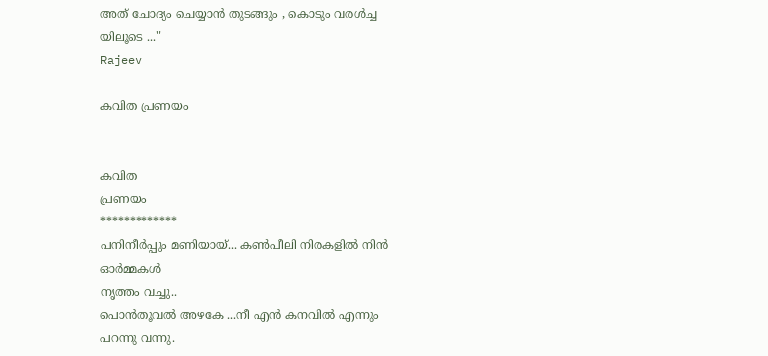അത് ചോദ്യം ചെയ്യാൻ തുടങ്ങും , കൊടും വരൾച്ച യിലൂടെ ..."
Rajeev

കവിത പ്രണയം


കവിത
പ്രണയം
*************
പനിനീർപ്പും മണിയായ്... കൺപീലി നിരകളിൽ നിൻ ഓർമ്മകൾ
നൃത്തം വച്ചു..
പൊൻതൂവൽ അഴകേ ...നീ എൻ കനവിൽ എന്നും പറന്നു വന്നു.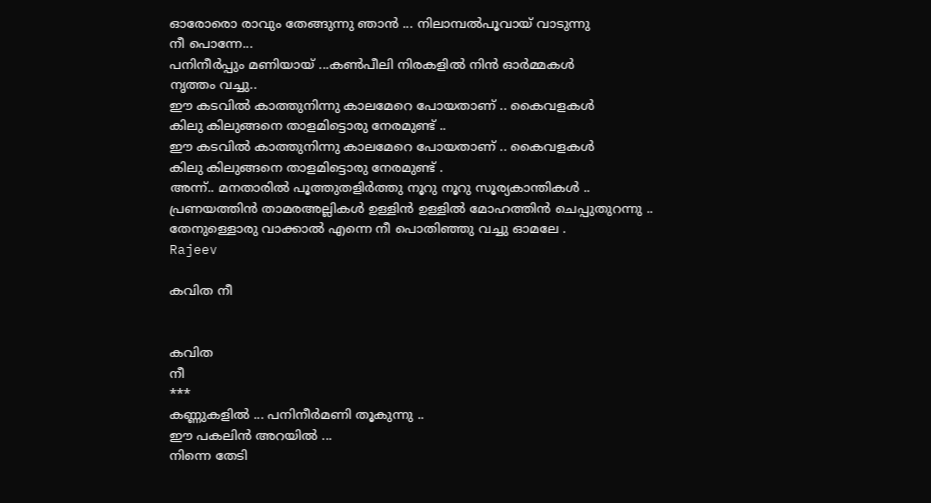ഓരോരൊ രാവും തേങ്ങുന്നു ഞാൻ ... നിലാമ്പൽപൂവായ് വാടുന്നു
നീ പൊന്നേ...
പനിനീർപ്പും മണിയായ് ...കൺപീലി നിരകളിൽ നിൻ ഓർമ്മകൾ
നൃത്തം വച്ചു..
ഈ കടവിൽ കാത്തുനിന്നു കാലമേറെ പോയതാണ് .. കൈവളകൾ
കിലു കിലുങ്ങനെ താളമിട്ടൊരു നേരമുണ്ട് ..
ഈ കടവിൽ കാത്തുനിന്നു കാലമേറെ പോയതാണ് .. കൈവളകൾ
കിലു കിലുങ്ങനെ താളമിട്ടൊരു നേരമുണ്ട് .
അന്ന്.. മനതാരിൽ പൂത്തുതളിർത്തു നൂറു നൂറു സൂര്യകാന്തികൾ ..
പ്രണയത്തിൻ താമരഅല്ലികൾ ഉള്ളിൻ ഉള്ളിൽ മോഹത്തിൻ ചെപ്പുതുറന്നു ..
തേനുള്ളൊരു വാക്കാൽ എന്നെ നീ പൊതിഞ്ഞു വച്ചു ഓമലേ .
Rajeev

കവിത നീ


കവിത
നീ
***
കണ്ണുകളിൽ ... പനിനീർമണി തൂകുന്നു ..
ഈ പകലിൻ അറയിൽ ...
നിന്നെ തേടി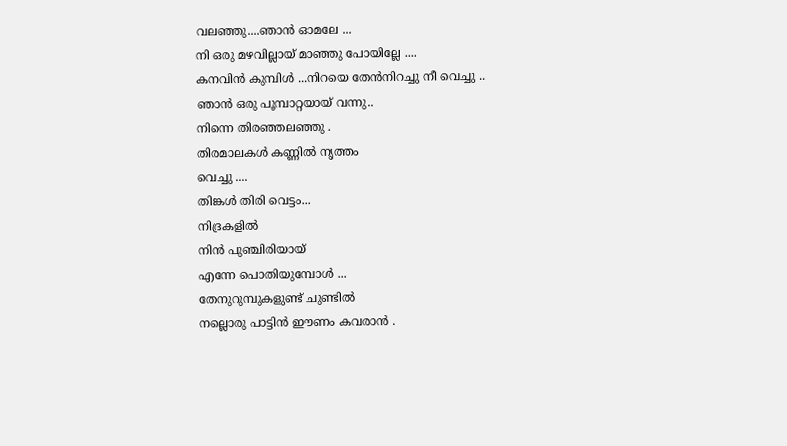വലഞ്ഞു....ഞാൻ ഓമലേ ...
നി ഒരു മഴവില്ലായ് മാഞ്ഞു പോയില്ലേ ....
കനവിൻ കുമ്പിൾ ...നിറയെ തേൻനിറച്ചു നീ വെച്ചു ..
ഞാൻ ഒരു പൂമ്പാറ്റയായ് വന്നു..
നിന്നെ തിരഞ്ഞലഞ്ഞു .
തിരമാലകൾ കണ്ണിൽ നൃത്തം
വെച്ചു ....
തിങ്കൾ തിരി വെട്ടം...
നിദ്രകളിൽ
നിൻ പുഞ്ചിരിയായ്
എന്നേ പൊതിയുമ്പോൾ ...
തേനുറുമ്പുകളുണ്ട് ചുണ്ടിൽ
നല്ലൊരു പാട്ടിൻ ഈണം കവരാൻ .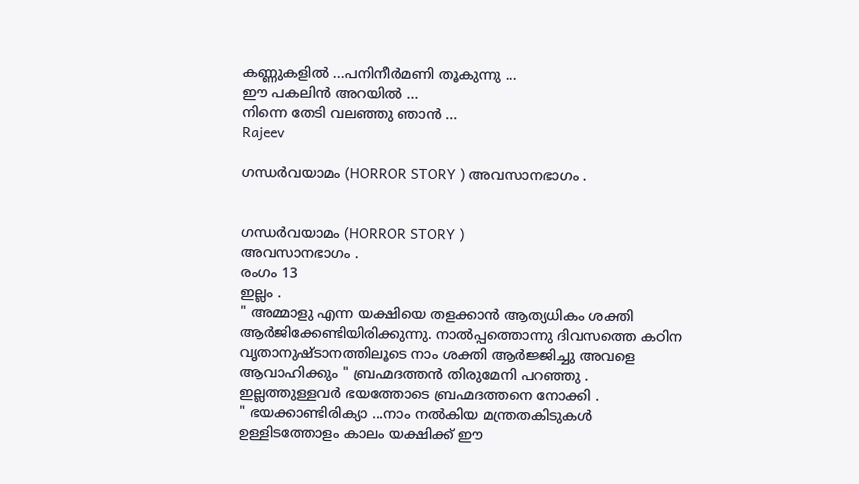കണ്ണുകളിൽ ...പനിനീർമണി തൂകുന്നു ...
ഈ പകലിൻ അറയിൽ ...
നിന്നെ തേടി വലഞ്ഞു ഞാൻ ...
Rajeev

ഗന്ധർവയാമം (HORROR STORY ) അവസാനഭാഗം .


ഗന്ധർവയാമം (HORROR STORY )
അവസാനഭാഗം .
രംഗം 13
ഇല്ലം .
" അമ്മാളു എന്ന യക്ഷിയെ തളക്കാൻ ആത്യധികം ശക്തി ആർജിക്കേണ്ടിയിരിക്കുന്നു. നാൽപ്പത്തൊന്നു ദിവസത്തെ കഠിന വൃതാനുഷ്ടാനത്തിലൂടെ നാം ശക്തി ആർജ്ജിച്ചു അവളെ ആവാഹിക്കും " ബ്രഹ്മദത്തൻ തിരുമേനി പറഞ്ഞു .
ഇല്ലത്തുള്ളവർ ഭയത്തോടെ ബ്രഹ്മദത്തനെ നോക്കി .
" ഭയക്കാണ്ടിരിക്യാ ...നാം നൽകിയ മന്ത്രതകിടുകൾ ഉള്ളിടത്തോളം കാലം യക്ഷിക്ക് ഈ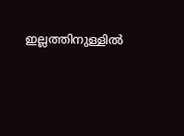ഇല്ലത്തിനുള്ളിൽ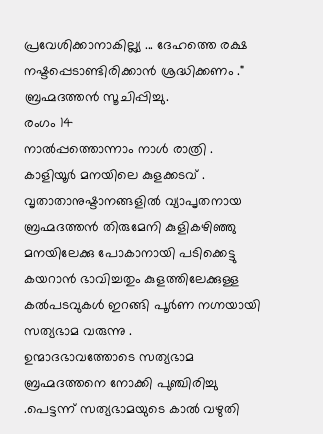പ്രവേശിക്കാനാകില്ല്യ ... ദേഹത്തെ രക്ഷ നഷ്ടപ്പെടാണ്ടിരിക്കാൻ ശ്രദ്ധിക്കണം ." ബ്രഹ്മദത്തൻ സൂചിപ്പിച്ചു.
രംഗം 14
നാൽപ്പത്തൊന്നാം നാൾ രാത്രി .
കാളിയൂർ മനയിലെ കുളക്കടവ് .
വൃതാതാനുഷ്ടാനങ്ങളിൽ വ്യാപൃതനായ ബ്രഹ്മദത്തൻ തിരുമേനി കുളികഴിഞ്ഞു മനയിലേക്കു പോകാനായി പടിക്കെട്ടു കയറാൻ ഭാവിച്ചതും കുളത്തിലേക്കുള്ള കൽപടവുകൾ ഇറങ്ങി പൂർണ നഗ്നയായി സത്യഭാമ വരുന്നു .
ഉന്മാദഭാവത്തോടെ സത്യഭാമ ബ്രഹ്മദത്തനെ നോക്കി പുഞ്ചിരിച്ചു .പെട്ടന്ന് സത്യഭാമയുടെ കാൽ വഴുതി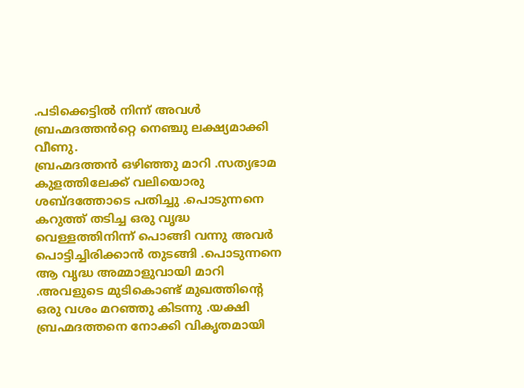.പടിക്കെട്ടിൽ നിന്ന് അവൾ ബ്രഹ്മദത്തൻറ്റെ നെഞ്ചു ലക്ഷ്യമാക്കി വീണു.
ബ്രഹ്മദത്തൻ ഒഴിഞ്ഞു മാറി .സത്യഭാമ കുളത്തിലേക്ക് വലിയൊരു ശബ്ദത്തോടെ പതിച്ചു .പൊടുന്നനെ കറുത്ത് തടിച്ച ഒരു വൃദ്ധ വെള്ളത്തിനിന്ന് പൊങ്ങി വന്നു അവർ പൊട്ടിച്ചിരിക്കാൻ തുടങ്ങി .പൊടുന്നനെ ആ വൃദ്ധ അമ്മാളുവായി മാറി .അവളുടെ മുടികൊണ്ട് മുഖത്തിന്റെ ഒരു വശം മറഞ്ഞു കിടന്നു .യക്ഷി ബ്രഹ്മദത്തനെ നോക്കി വികൃതമായി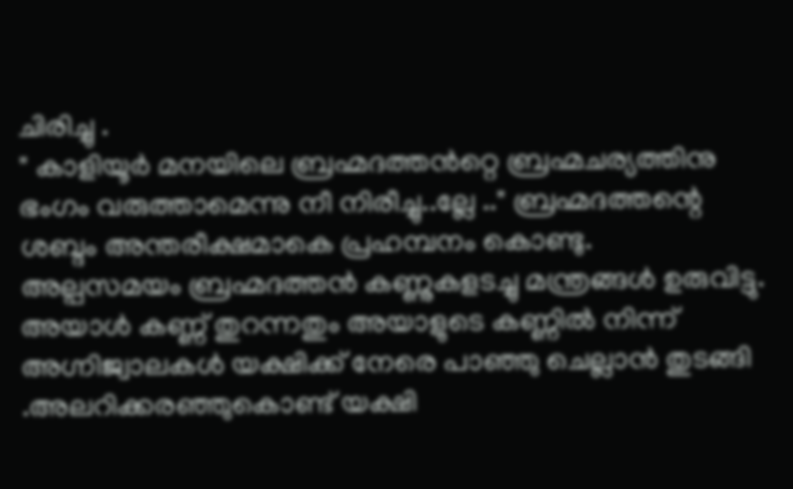ചിരിച്ചു .
" കാളിയൂർ മനയിലെ ബ്രഹ്മദത്തൻറ്റെ ബ്രഹ്മചര്യത്തിനു ഭംഗം വരുത്താമെന്നു നീ നിരീച്ചു..ല്ലേ .." ബ്രഹ്മദത്തന്റെ ശബ്ദം അന്തരീക്ഷമാകെ പ്രഹമ്പനം കൊണ്ടു.
അല്പസമയം ബ്രഹ്മദത്തൻ കണ്ണുകളടച്ചു മന്ത്രങ്ങൾ ഉരുവിട്ടു. അയാൾ കണ്ണ് തുറന്നതും അയാളുടെ കണ്ണിൽ നിന്ന് അഗ്നിജ്വാലകൾ യക്ഷിക്ക് നേരെ പാഞ്ഞു ചെല്ലാൻ തുടങ്ങി .അലറിക്കരഞ്ഞുകൊണ്ട് യക്ഷി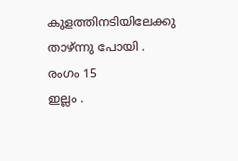കുളത്തിനടിയിലേക്കു താഴ്ന്നു പോയി .
രംഗം 15
ഇല്ലം .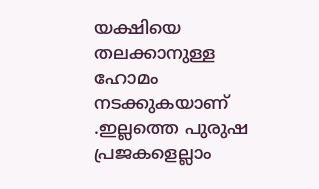യക്ഷിയെ തലക്കാനുള്ള ഹോമം നടക്കുകയാണ് .ഇല്ലത്തെ പുരുഷ പ്രജകളെല്ലാം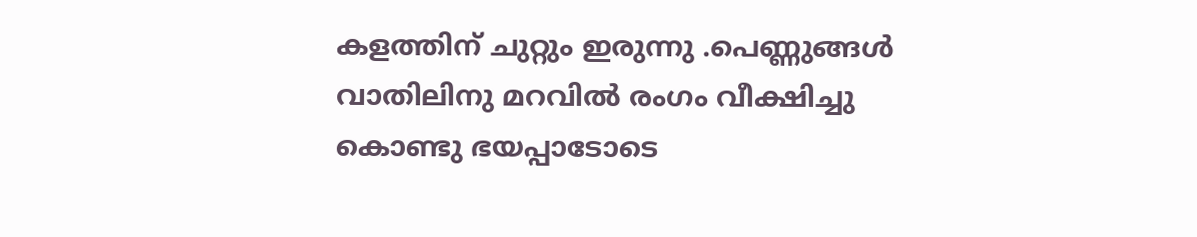കളത്തിന് ചുറ്റും ഇരുന്നു .പെണ്ണുങ്ങൾ വാതിലിനു മറവിൽ രംഗം വീക്ഷിച്ചു കൊണ്ടു ഭയപ്പാടോടെ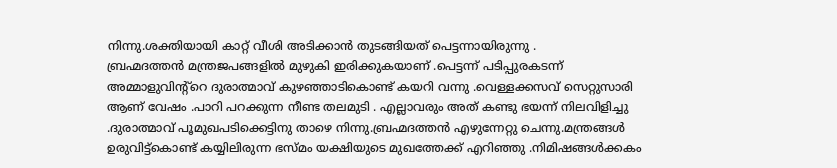നിന്നു.ശക്തിയായി കാറ്റ് വീശി അടിക്കാൻ തുടങ്ങിയത് പെട്ടന്നായിരുന്നു .
ബ്രഹ്മദത്തൻ മന്ത്രജപങ്ങളിൽ മുഴുകി ഇരിക്കുകയാണ് .പെട്ടന്ന് പടിപ്പുരകടന്ന് അമ്മാളുവിന്റ്റെ ദുരാത്മാവ് കുഴഞ്ഞാടികൊണ്ട് കയറി വന്നു .വെള്ളക്കസവ് സെറ്റുസാരി ആണ് വേഷം .പാറി പറക്കുന്ന നീണ്ട തലമുടി . എല്ലാവരും അത് കണ്ടു ഭയന്ന് നിലവിളിച്ചു .ദുരാത്മാവ് പൂമുഖപടിക്കെട്ടിനു താഴെ നിന്നു.ബ്രഹ്മദത്തൻ എഴുന്നേറ്റു ചെന്നു.മന്ത്രങ്ങൾ ഉരുവിട്ട്കൊണ്ട് കയ്യിലിരുന്ന ഭസ്മം യക്ഷിയുടെ മുഖത്തേക്ക് എറിഞ്ഞു .നിമിഷങ്ങൾക്കകം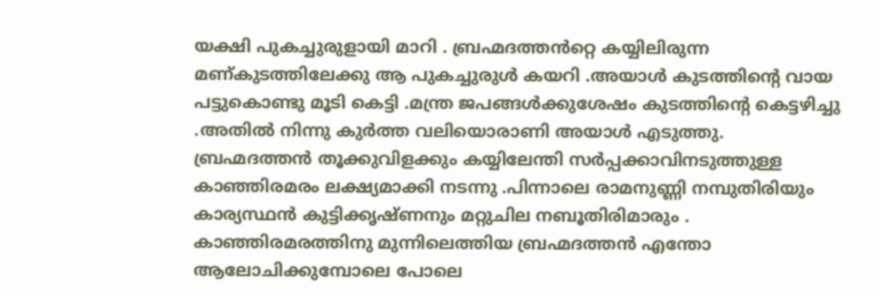യക്ഷി പുകച്ചുരുളായി മാറി . ബ്രഹ്മദത്തൻറ്റെ കയ്യിലിരുന്ന മണ്കുടത്തിലേക്കു ആ പുകച്ചുരുൾ കയറി .അയാൾ കുടത്തിന്റെ വായ പട്ടുകൊണ്ടു മൂടി കെട്ടി .മന്ത്ര ജപങ്ങൾക്കുശേഷം കുടത്തിന്റെ കെട്ടഴിച്ചു .അതിൽ നിന്നു കുർത്ത വലിയൊരാണി അയാൾ എടുത്തു.
ബ്രഹ്മദത്തൻ തൂക്കുവിളക്കും കയ്യിലേന്തി സർപ്പക്കാവിനടുത്തുള്ള കാഞ്ഞിരമരം ലക്ഷ്യമാക്കി നടന്നു .പിന്നാലെ രാമനുണ്ണി നമ്പുതിരിയും കാര്യസ്ഥൻ കുട്ടിക്കൃഷ്ണനും മറ്റുചില നബൂതിരിമാരും .
കാഞ്ഞിരമരത്തിനു മുന്നിലെത്തിയ ബ്രഹ്മദത്തൻ എന്തോ ആലോചിക്കുമ്പോലെ പോലെ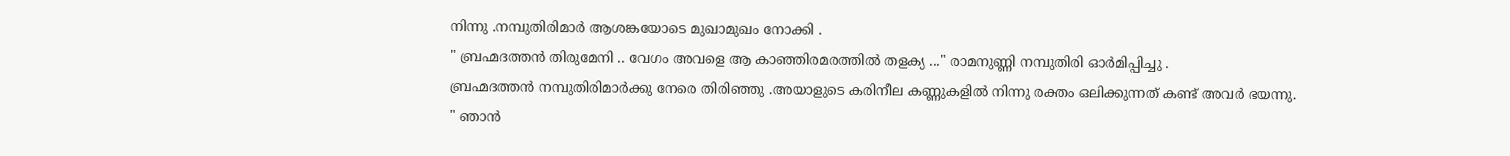നിന്നു .നമ്പുതിരിമാർ ആശങ്കയോടെ മുഖാമുഖം നോക്കി .
" ബ്രഹ്മദത്തൻ തിരുമേനി .. വേഗം അവളെ ആ കാഞ്ഞിരമരത്തിൽ തളക്യ ..." രാമനുണ്ണി നമ്പുതിരി ഓർമിപ്പിച്ചു .
ബ്രഹ്മദത്തൻ നമ്പുതിരിമാർക്കു നേരെ തിരിഞ്ഞു .അയാളുടെ കരിനീല കണ്ണുകളിൽ നിന്നു രക്തം ഒലിക്കുന്നത് കണ്ട് അവർ ഭയന്നു.
" ഞാൻ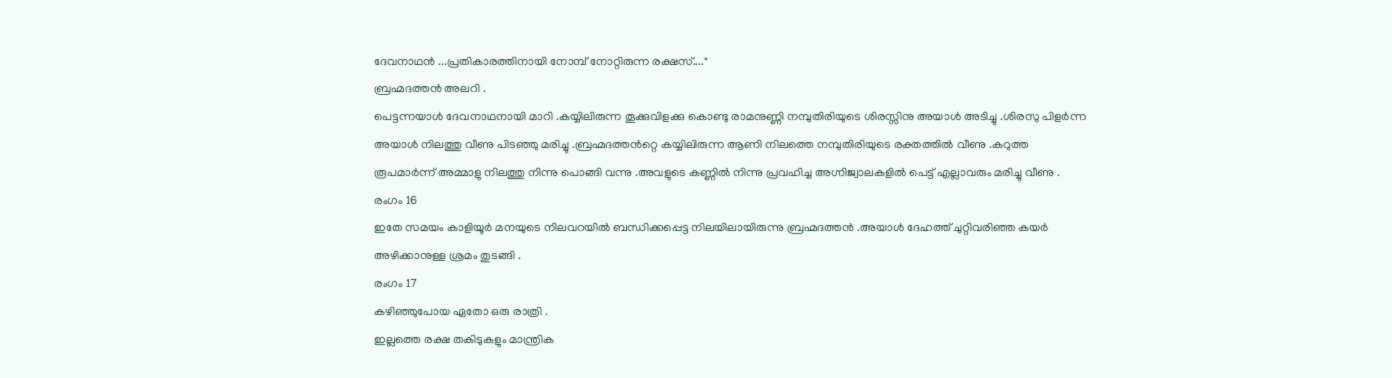ദേവനാഥൻ ...പ്രതികാരത്തിനായി നോമ്പ് നോറ്റിരുന്ന രക്ഷസ്...."
ബ്രഹ്മദത്തൻ അലറി .
പെട്ടന്നയാൾ ദേവനാഥനായി മാറി .കയ്യിലിരുന്ന തൂക്കുവിളക്കു കൊണ്ടു രാമനുണ്ണി നമ്പുതിരിയുടെ ശിരസ്സിനു അയാൾ അടിച്ചു .ശിരസു പിളർന്ന അയാൾ നിലത്തു വീണു പിടഞ്ഞു മരിച്ചു .ബ്രഹ്മദത്തൻറ്റെ കയ്യിലിരുന്ന ആണി നിലത്തെ നമ്പുതിരിയുടെ രക്തത്തിൽ വീണു .കറുത്ത രൂപമാർന്ന് അമ്മാളു നിലത്തു നിന്നു പൊങ്ങി വന്നു .അവളുടെ കണ്ണിൽ നിന്നു പ്രവഹിച്ച അഗ്നിജ്വാലകളിൽ പെട്ട് എല്ലാവരും മരിച്ചു വീണു .
രംഗം 16
ഇതേ സമയം കാളിയൂർ മനയുടെ നിലവറയിൽ ബന്ധിക്കപ്പെട്ട നിലയിലായിരുന്നു ബ്രഹ്മദത്തൻ .അയാൾ ദേഹത്ത് ചുറ്റിവരിഞ്ഞ കയർ അഴിക്കാനുള്ള ശ്രമം തുടങ്ങി .
രംഗം 17
കഴിഞ്ഞുപോയ ഏതോ ഒരു രാത്രി .
ഇല്ലത്തെ രക്ഷ തകിടുകളും മാന്ത്രിക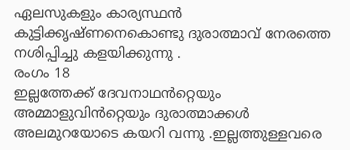ഏലസുകളും കാര്യസ്ഥൻ കുട്ടിക്കൃഷ്ണനെകൊണ്ടു ദുരാത്മാവ് നേരത്തെ നശിപ്പിച്ചു കളയിക്കുന്നു .
രംഗം 18
ഇല്ലത്തേക്ക് ദേവനാഥൻറ്റെയും അമ്മാളുവിൻറ്റെയും ദുരാത്മാക്കൾ അലമുറയോടെ കയറി വന്നു .ഇല്ലത്തുള്ളവരെ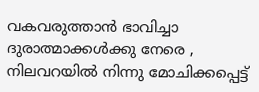വകവരുത്താൻ ഭാവിച്ചാ ദുരാത്മാക്കൾക്കു നേരെ , നിലവറയിൽ നിന്നു മോചിക്കപ്പെട്ട്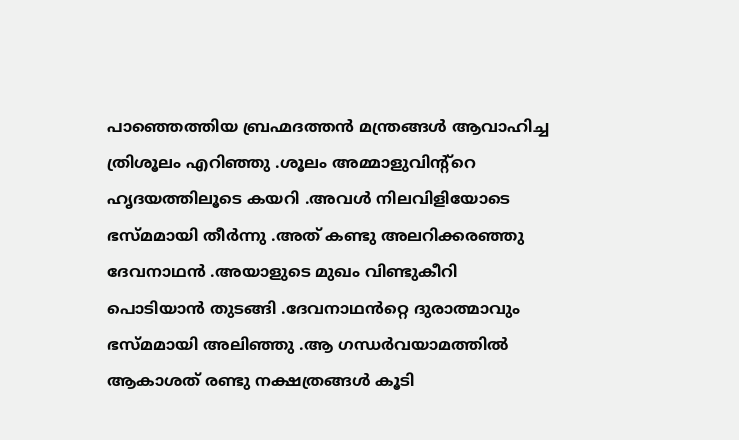പാഞ്ഞെത്തിയ ബ്രഹ്മദത്തൻ മന്ത്രങ്ങൾ ആവാഹിച്ച ത്രിശൂലം എറിഞ്ഞു .ശൂലം അമ്മാളുവിന്റ്റെ ഹൃദയത്തിലൂടെ കയറി .അവൾ നിലവിളിയോടെ ഭസ്മമായി തീർന്നു .അത് കണ്ടു അലറിക്കരഞ്ഞു ദേവനാഥൻ .അയാളുടെ മുഖം വിണ്ടുകീറി പൊടിയാൻ തുടങ്ങി .ദേവനാഥൻറ്റെ ദുരാത്മാവും ഭസ്മമായി അലിഞ്ഞു .ആ ഗന്ധർവയാമത്തിൽ ആകാശത് രണ്ടു നക്ഷത്രങ്ങൾ കൂടി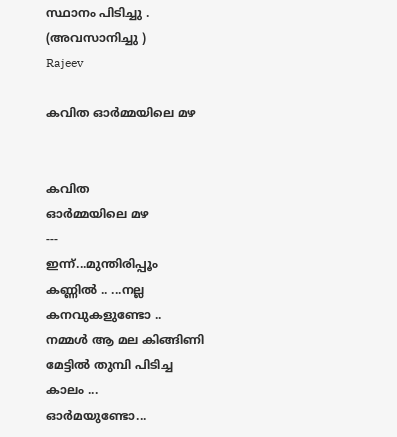സ്ഥാനം പിടിച്ചു .
(അവസാനിച്ചു )
Rajeev

കവിത ഓർമ്മയിലെ മഴ


കവിത
ഓർമ്മയിലെ മഴ
---
ഇന്ന്...മുന്തിരിപ്പൂം കണ്ണിൽ .. ...നല്ല കനവുകളുണ്ടോ ..
നമ്മൾ ആ മല കിങ്ങിണി മേട്ടിൽ തുമ്പി പിടിച്ച കാലം ...
ഓർമയുണ്ടോ...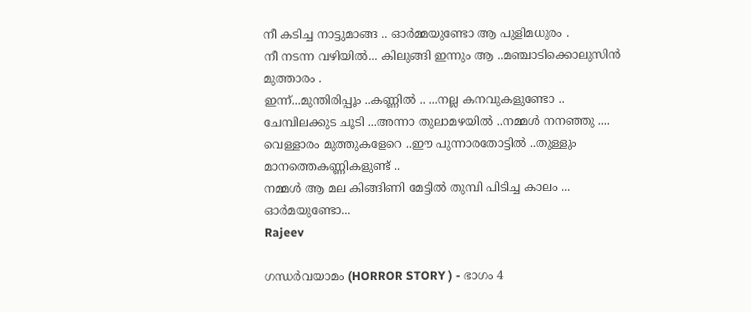നീ കടിച്ച നാട്ടുമാങ്ങ .. ഓർമ്മയുണ്ടോ ആ പുളിമധുരം .
നീ നടന്ന വഴിയിൽ... കിലുങ്ങി ഇന്നും ആ ..മഞ്ചാടിക്കൊലുസിൻ
മുത്താരം .
ഇന്ന്...മുന്തിരിപ്പൂം ..കണ്ണിൽ .. ...നല്ല കനവുകളുണ്ടോ ..
ചേമ്പിലക്കുട ചൂടി ...അന്നാ തുലാമഴയിൽ ..നമ്മൾ നനഞ്ഞു ....
വെള്ളാരം മുത്തുകളേറെ ..ഈ പുന്നാരതോട്ടിൽ ..തുള്ളും
മാനത്തെകണ്ണികളുണ്ട് ..
നമ്മൾ ആ മല കിങ്ങിണി മേട്ടിൽ തുമ്പി പിടിച്ച കാലം ...
ഓർമയുണ്ടോ...
Rajeev

ഗന്ധർവയാമം (HORROR STORY ) - ഭാഗം 4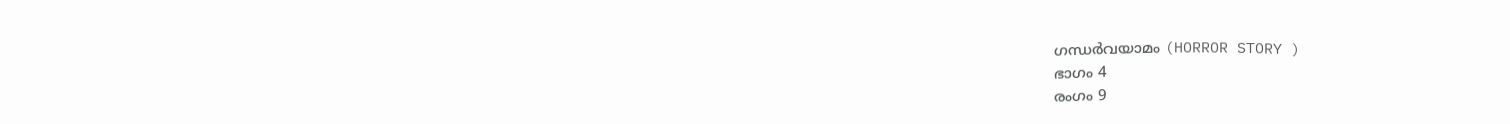ഗന്ധർവയാമം (HORROR STORY )
ഭാഗം 4
രംഗം 9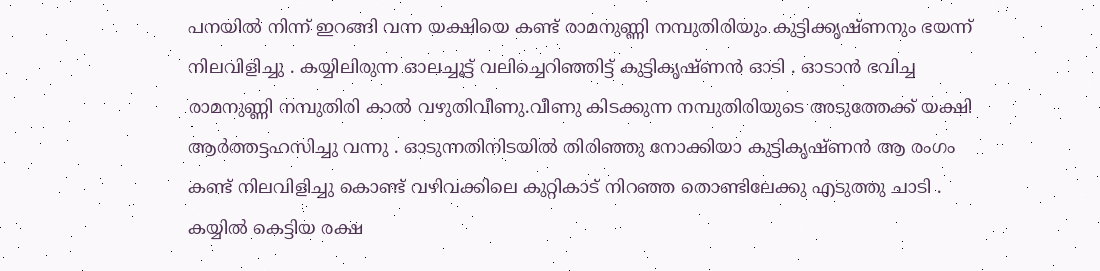പനയിൽ നിന്ന് ഇറങ്ങി വന്ന യക്ഷിയെ കണ്ട് രാമനുണ്ണി നമ്പുതിരിയും കുട്ടിക്കൃഷ്ണനും ഭയന്ന് നിലവിളിച്ചു . കയ്യിലിരുന്ന ഓലച്ചൂട്ട് വലിച്ചെറിഞ്ഞിട്ട് കുട്ടികൃഷ്ണൻ ഓടി . ഓടാൻ ഭവിച്ച രാമനുണ്ണി നമ്പുതിരി കാൽ വഴുതിവീണു.വീണു കിടക്കുന്ന നമ്പുതിരിയുടെ അടുത്തേക്ക് യക്ഷി ആർത്തട്ടഹസിച്ചു വന്നു . ഓടുന്നതിനിടയിൽ തിരിഞ്ഞു നോക്കിയാ കുട്ടികൃഷ്ണൻ ആ രംഗം കണ്ട് നിലവിളിച്ചു കൊണ്ട് വഴിവക്കിലെ കുറ്റികാട് നിറഞ്ഞ തൊണ്ടിലേക്കു എടുത്തു ചാടി .
കയ്യിൽ കെട്ടിയ രക്ഷ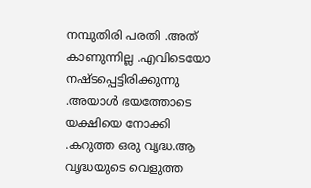നമ്പുതിരി പരതി .അത് കാണുന്നില്ല .എവിടെയോ നഷ്ടപ്പെട്ടിരിക്കുന്നു .അയാൾ ഭയത്തോടെ യക്ഷിയെ നോക്കി .കറുത്ത ഒരു വൃദ്ധ.ആ വൃദ്ധയുടെ വെളുത്ത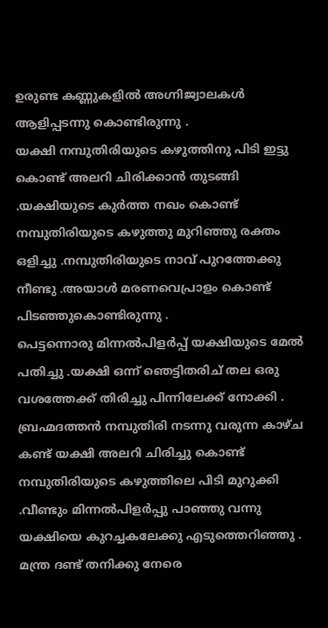ഉരുണ്ട കണ്ണുകളിൽ അഗ്നിജ്വാലകൾ ആളിപ്പടന്നു കൊണ്ടിരുന്നു .
യക്ഷി നമ്പുതിരിയുടെ കഴുത്തിനു പിടി ഇട്ടു കൊണ്ട് അലറി ചിരിക്കാൻ തുടങ്ങി .യക്ഷിയുടെ കുർത്ത നഖം കൊണ്ട് നമ്പുതിരിയുടെ കഴുത്തു മുറിഞ്ഞു രക്തം ഒളിച്ചു .നമ്പുതിരിയുടെ നാവ് പുറത്തേക്കു നീണ്ടു .അയാൾ മരണവെപ്രാളം കൊണ്ട് പിടഞ്ഞുകൊണ്ടിരുന്നു .
പെട്ടന്നൊരു മിന്നൽപിളർപ്പ് യക്ഷിയുടെ മേൽ പതിച്ചു .യക്ഷി ഒന്ന് ഞെട്ടിതരിച് തല ഒരു വശത്തേക്ക് തിരിച്ചു പിന്നിലേക്ക് നോക്കി . ബ്രഹ്മദത്തൻ നമ്പുതിരി നടന്നു വരുന്ന കാഴ്ച കണ്ട് യക്ഷി അലറി ചിരിച്ചു കൊണ്ട് നമ്പുതിരിയുടെ കഴുത്തിലെ പിടി മുറുക്കി .വീണ്ടും മിന്നൽപിളർപ്പു പാഞ്ഞു വന്നു യക്ഷിയെ കുറച്ചകലേക്കു എടുത്തെറിഞ്ഞു .
മന്ത്ര ദണ്ട് തനിക്കു നേരെ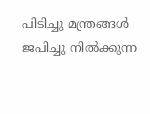പിടിച്ചു മന്ത്രങ്ങൾ ജപിച്ചു നിൽക്കുന്ന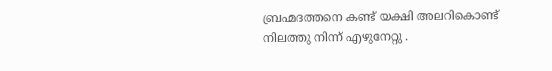ബ്രഹ്മദത്തനെ കണ്ട് യക്ഷി അലറികൊണ്ട് നിലത്തു നിന്ന് എഴുനേറ്റു .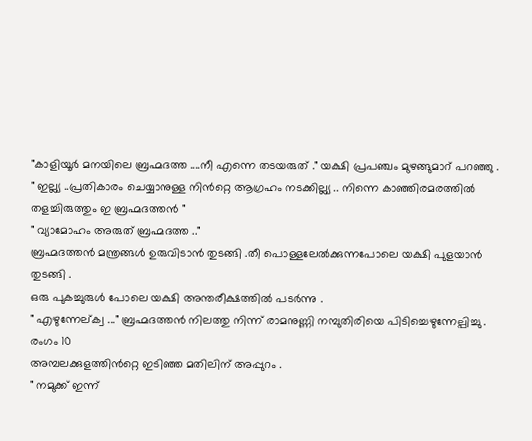"കാളിയൂർ മനയിലെ ബ്രഹ്മദത്ത ....നീ എന്നെ തടയരുത് ." യക്ഷി പ്രപഞ്ചം മുഴങ്ങുമാറ് പറഞ്ഞു .
" ഇല്ല്യ ..പ്രതികാരം ചെയ്യാനുള്ള നിൻറ്റെ ആഗ്രഹം നടക്കില്ല്യ .. നിന്നെ കാഞ്ഞിരമരത്തിൽ തളച്ചിരുത്തും ഇ ബ്രഹ്മദത്തൻ "
" വ്യാമോഹം അരുത് ബ്രഹ്മദത്ത .."
ബ്രഹ്മദത്തൻ മന്ത്രങ്ങൾ ഉരുവിടാൻ തുടങ്ങി .തീ പൊള്ളലേൽക്കുന്നപോലെ യക്ഷി പുളയാൻ തുടങ്ങി .
ഒരു പുകച്ചുരുൾ പോലെ യക്ഷി അന്തരീക്ഷത്തിൽ പടർന്നു .
" എഴുന്നേല്ക്വ ..." ബ്രഹ്മദത്തൻ നിലത്തു നിന്ന് രാമനുണ്ണി നമ്പുതിരിയെ പിടിച്ചെഴുന്നേല്പിച്ചു .
രംഗം 10
അമ്പലക്കുളത്തിൻറ്റെ ഇടിഞ്ഞ മതിലിന് അപ്പുറം .
" നമുക്ക് ഇന്ന്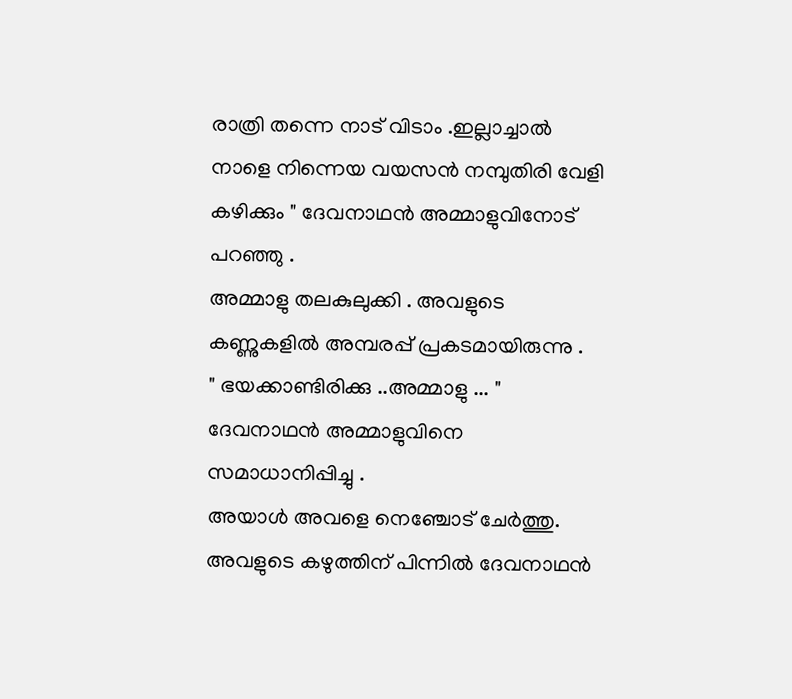രാത്രി തന്നെ നാട് വിടാം .ഇല്ലാച്ചാൽ നാളെ നിന്നെയ വയസൻ നമ്പുതിരി വേളി കഴിക്കും " ദേവനാഥൻ അമ്മാളുവിനോട് പറഞ്ഞു .
അമ്മാളു തലകുലുക്കി . അവളുടെ കണ്ണുകളിൽ അമ്പരപ്പ് പ്രകടമായിരുന്നു .
" ഭയക്കാണ്ടിരിക്കു ..അമ്മാളു ... " ദേവനാഥൻ അമ്മാളുവിനെ സമാധാനിപ്പിച്ചു .
അയാൾ അവളെ നെഞ്ചോട് ചേർത്തു. അവളുടെ കഴുത്തിന് പിന്നിൽ ദേവനാഥൻ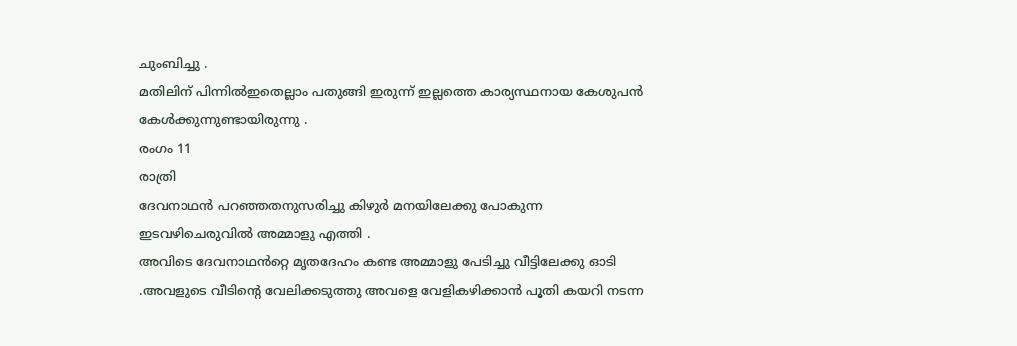ചുംബിച്ചു .
മതിലിന് പിന്നിൽഇതെല്ലാം പതുങ്ങി ഇരുന്ന് ഇല്ലത്തെ കാര്യസ്ഥനായ കേശുപൻ കേൾക്കുന്നുണ്ടായിരുന്നു .
രംഗം 11
രാത്രി
ദേവനാഥൻ പറഞ്ഞതനുസരിച്ചു കിഴുർ മനയിലേക്കു പോകുന്ന ഇടവഴിചെരുവിൽ അമ്മാളു എത്തി .
അവിടെ ദേവനാഥൻറ്റെ മൃതദേഹം കണ്ട അമ്മാളു പേടിച്ചു വീട്ടിലേക്കു ഓടി .അവളുടെ വീടിന്റെ വേലിക്കടുത്തു അവളെ വേളികഴിക്കാൻ പൂതി കയറി നടന്ന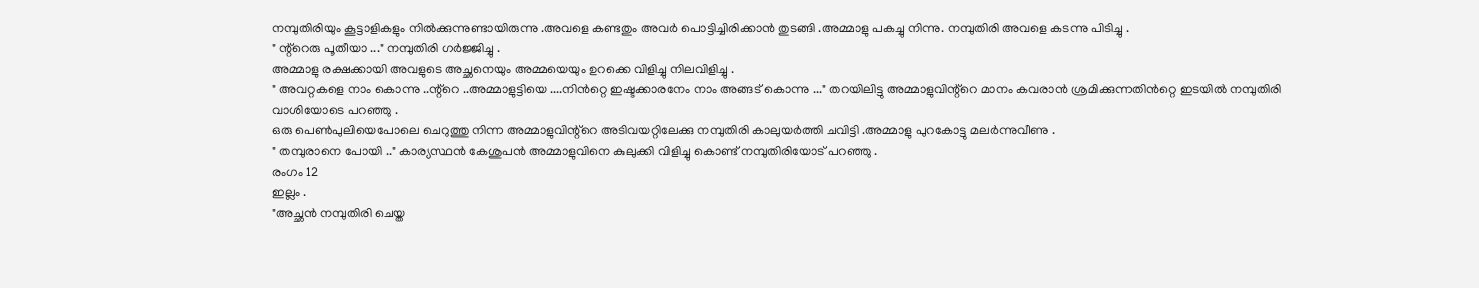നമ്പുതിരിയും കൂട്ടാളികളും നിൽക്കുന്നുണ്ടായിരുന്നു .അവളെ കണ്ടതും അവർ പൊട്ടിച്ചിരിക്കാൻ തുടങ്ങി .അമ്മാളു പകച്ചു നിന്നു. നമ്പുതിരി അവളെ കടന്നു പിടിച്ചു .
" ന്റ്റെരു പൂതീയാ ..." നമ്പുതിരി ഗർജ്ജിച്ചു .
അമ്മാളു രക്ഷക്കായി അവളുടെ അച്ഛനെയും അമ്മയെയും ഉറക്കെ വിളിച്ചു നിലവിളിച്ചു .
" അവറ്റകളെ നാം കൊന്നു ..ന്റ്റെ ..അമ്മാളുട്ടിയെ ....നിൻറ്റെ ഇഷ്ടക്കാരനേം നാം അങ്ങട് കൊന്നു ..." തറയിലിട്ടു അമ്മാളുവിന്റ്റെ മാനം കവരാൻ ശ്രമിക്കുന്നതിൻറ്റെ ഇടയിൽ നമ്പുതിരി വാശിയോടെ പറഞ്ഞു .
ഒരു പെൺപുലിയെപോലെ ചെറുത്തു നിന്ന അമ്മാളുവിന്റ്റെ അടിവയറ്റിലേക്കു നമ്പുതിരി കാലുയർത്തി ചവിട്ടി .അമ്മാളു പുറകോട്ടു മലർന്നുവീണു .
" തമ്പുരാനെ പോയി .." കാര്യസ്ഥൻ കേശുപൻ അമ്മാളുവിനെ കുലുക്കി വിളിച്ചു കൊണ്ട് നമ്പുതിരിയോട് പറഞ്ഞു .
രംഗം 12
ഇല്ലം .
"അച്ഛൻ നമ്പുതിരി ചെയ്ത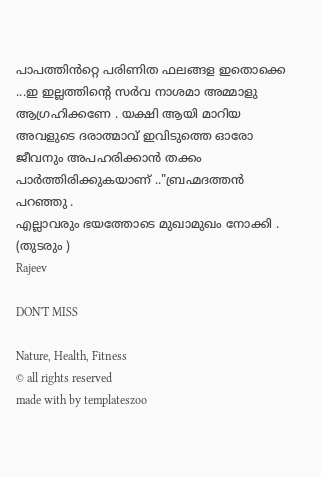പാപത്തിൻറ്റെ പരിണിത ഫലങ്ങള ഇതൊക്കെ ...ഇ ഇല്ലത്തിന്റെ സർവ നാശമാ അമ്മാളു ആഗ്രഹിക്കണേ . യക്ഷി ആയി മാറിയ അവളുടെ ദരാത്മാവ് ഇവിടുത്തെ ഓരോ ജീവനും അപഹരിക്കാൻ തക്കം പാർത്തിരിക്കുകയാണ് .."ബ്രഹ്മദത്തൻ പറഞ്ഞു .
എല്ലാവരും ഭയത്തോടെ മുഖാമുഖം നോക്കി .
(തുടരും )
Rajeev

DON'T MISS

Nature, Health, Fitness
© all rights reserved
made with by templateszoo